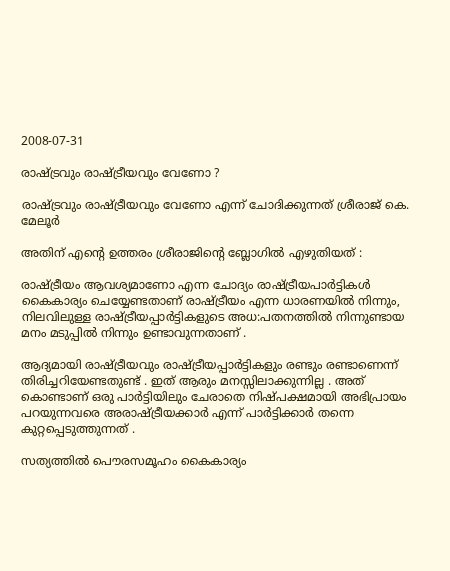2008-07-31

രാഷ്ട്രവും രാഷ്ട്രീയവും വേണോ ?

രാഷ്ട്രവും രാഷ്ട്രീയവും വേണോ എന്ന് ചോദിക്കുന്നത് ശ്രീരാജ് കെ. മേലൂര്‍

അതിന് എന്റെ ഉത്തരം ശ്രീരാജിന്റെ ബ്ലോഗില്‍ എഴുതിയത് :

രാഷ്ട്രീയം ആവശ്യമാണോ എന്ന ചോദ്യം രാഷ്ട്രീയപാര്‍ട്ടികള്‍ കൈകാര്യം ചെയ്യേണ്ടതാണ് രാഷ്ട്രീയം എന്ന ധാരണയില്‍ നിന്നും, നിലവിലുള്ള രാഷ്ട്രീയപ്പാര്‍ട്ടികളുടെ അധ:പതനത്തില്‍ നിന്നുണ്ടായ മനം മടുപ്പില്‍ നിന്നും ഉണ്ടാവുന്നതാണ് .

ആദ്യമായി രാഷ്ട്രീയവും രാഷ്ട്രീയപ്പാര്‍ട്ടികളും രണ്ടും രണ്ടാണെന്ന് തിരിച്ചറിയേണ്ടതുണ്ട് . ഇത് ആരും മനസ്സിലാക്കുന്നില്ല . അത് കൊണ്ടാണ് ഒരു പാര്‍ട്ടിയിലും ചേരാതെ നിഷ്പക്ഷമായി അഭിപ്രായം പറയുന്നവരെ അരാഷ്ട്രീയക്കാര്‍ എന്ന് പാര്‍ട്ടിക്കാര്‍ തന്നെ കുറ്റപ്പെടുത്തുന്നത് .

സത്യത്തില്‍ പൌരസമൂഹം കൈകാര്യം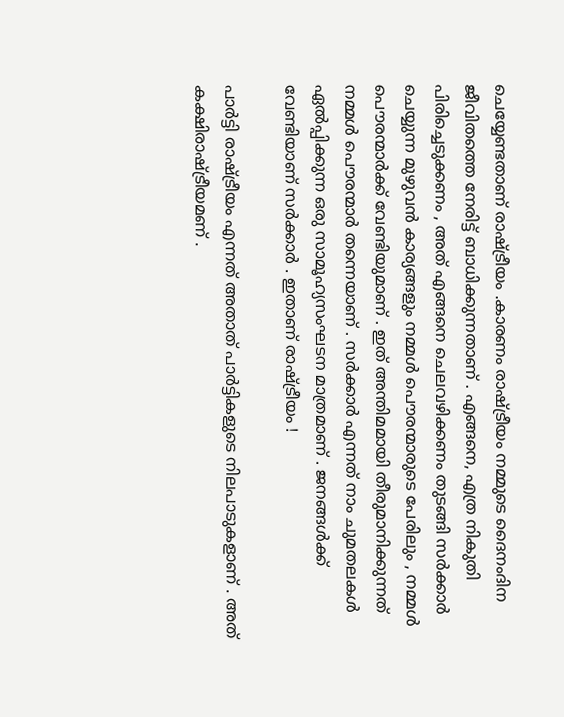ചെയ്യേണ്ടതാണ് രാഷ്ട്രീയം .കാരണം രാഷ്ട്രീയം നമ്മുടെ ദൈനംദിന ജീവിതത്തെ നേരിട്ട് ബാധിക്കുന്നതാണ് . എങ്ങനെ, എത്ര നികുതി പിരിച്ചെടുക്കണം , അത് എങ്ങനെ ചെലവഴിക്കണം തുടങ്ങി സര്‍ക്കാര്‍ ചെയ്യുന്ന മുഴുവന്‍ കാര്യങ്ങളും നമ്മള്‍ പൌരന്മാരുടെ പേരിലും , നമ്മള്‍ പൌരന്മാര്‍ക്ക് വേണ്ടിയുമാണ് . ഇത് അന്തിമമായി തീരുമാനിക്കുന്നത് നമ്മള്‍ പൌരന്മാര്‍ തന്നെയാണ് . സര്‍ക്കാര്‍ എന്നത് നാം ചുമതലകള്‍ ഏല്‍പ്പിക്കുന്ന ഒരു സാമൂഹ്യസംഘടന മാത്രമാണ് . ജനങ്ങള്‍ക്ക് വേണ്ടിയാണ് സര്‍ക്കാര്‍ . ഇതാണ് രാഷ്ട്രീയം !

പാര്‍ട്ടി രാഷ്ട്രീയം എന്നത് അതാത് പാര്‍ട്ടികളുടെ നിലപാടുകളാണ് . അത് കക്ഷിരാഷ്ട്രീയമണ് .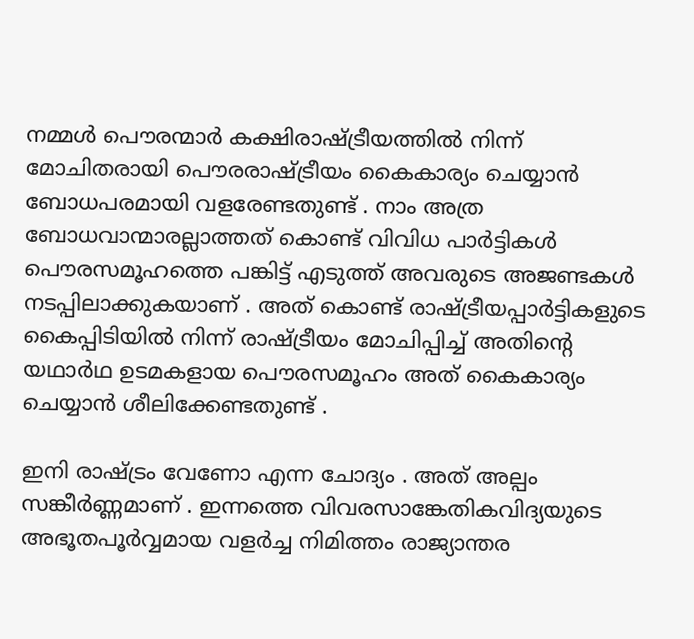നമ്മള്‍ പൌരന്മാര്‍ കക്ഷിരാഷ്ട്രീയത്തില്‍ നിന്ന് മോചിതരായി പൌരരാഷ്ട്രീയം കൈകാര്യം ചെയ്യാന്‍ ബോധപരമായി വളരേണ്ടതുണ്ട് . നാം അത്ര ബോധവാന്മാരല്ലാത്തത് കൊണ്ട് വിവിധ പാര്‍ട്ടികള്‍ പൌരസമൂഹത്തെ പങ്കിട്ട് എടുത്ത് അവരുടെ അജണ്ടകള്‍ നടപ്പിലാക്കുകയാണ് . അത് കൊണ്ട് രാഷ്ട്രീയപ്പാര്‍ട്ടികളുടെ കൈപ്പിടിയില്‍ നിന്ന് രാഷ്ട്രീയം മോചിപ്പിച്ച് അതിന്റെ യഥാര്‍ഥ ഉടമകളായ പൌരസമൂഹം അത് കൈകാര്യം ചെയ്യാന്‍ ശീലിക്കേണ്ടതുണ്ട് .

ഇനി രാഷ്ട്രം വേണോ എന്ന ചോദ്യം . അത് അല്പം സങ്കീര്‍ണ്ണമാണ് . ഇന്നത്തെ വിവരസാങ്കേതികവിദ്യയുടെ അഭൂതപൂര്‍വ്വമായ വളര്‍ച്ച നിമിത്തം രാജ്യാന്തര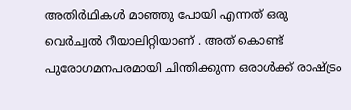അതിര്‍ഥികള്‍ മാഞ്ഞു പോയി എന്നത് ഒരു വെര്‍ച്വല്‍ റീയാലിറ്റിയാണ് . അത് കൊണ്ട് പുരോഗമനപരമായി ചിന്തിക്കുന്ന ഒരാള്‍ക്ക് രാഷ്ട്രം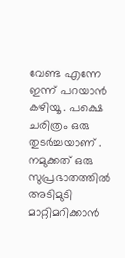വേണ്ട എന്നേ ഇന്ന് പറയാന്‍ കഴിയൂ . പക്ഷെ ചരിത്രം ഒരു തുടര്‍ച്ചയാണ് . നമുക്കത് ഒരു സുപ്രഭാതത്തില്‍ അടിമുടി മാറ്റിമറിക്കാന്‍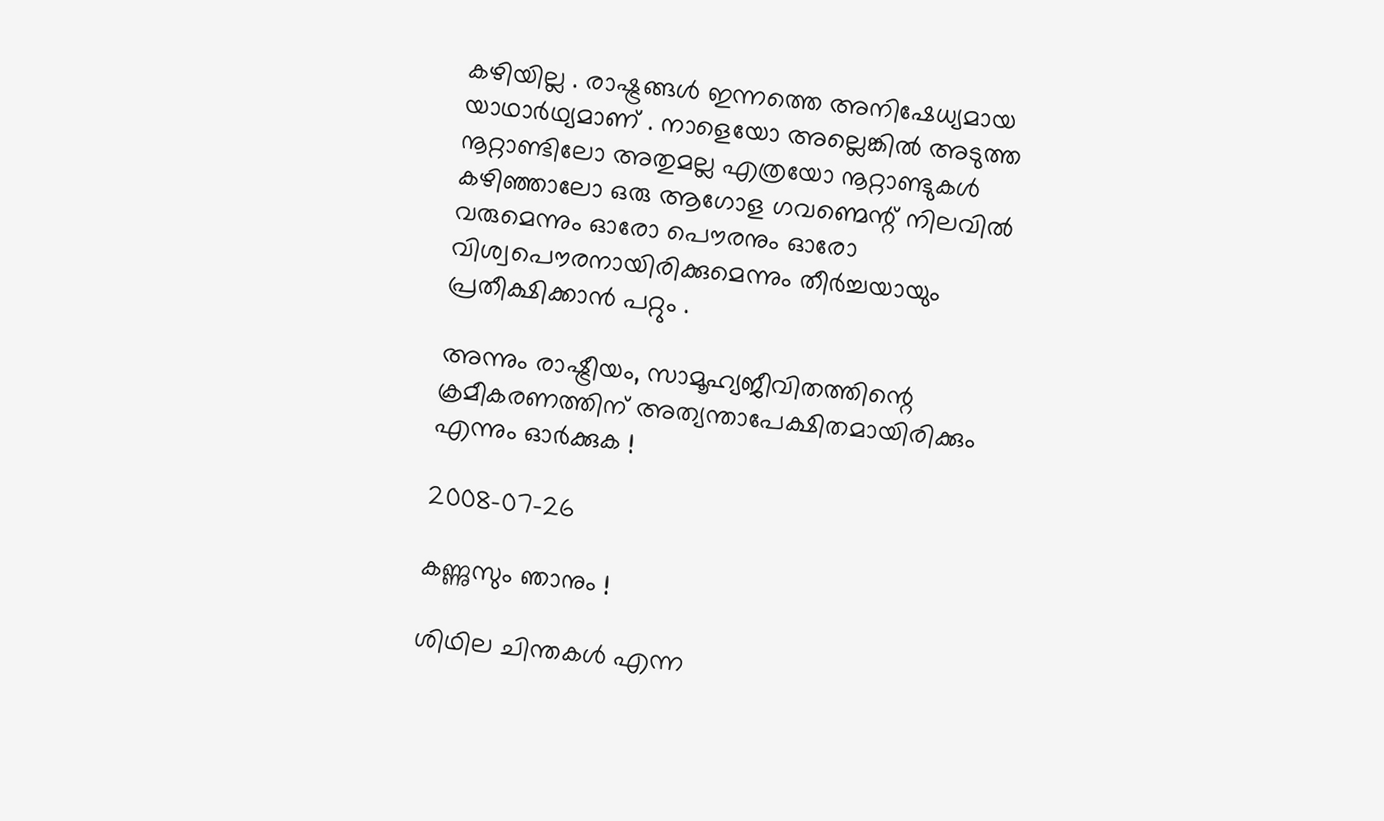കഴിയില്ല . രാഷ്ട്രങ്ങള്‍ ഇന്നത്തെ അനിഷേധ്യമായ യാഥാര്‍ഥ്യമാണ് . നാളെയോ അല്ലെങ്കില്‍ അടുത്ത നൂറ്റാണ്ടിലോ അതുമല്ല എത്രയോ നൂറ്റാണ്ടുകള്‍ കഴിഞ്ഞാലോ ഒരു ആഗോള ഗവണ്മെന്റ് നിലവില്‍ വരുമെന്നും ഓരോ പൌരനും ഓരോ വിശ്വപൌരനായിരിക്കുമെന്നും തീര്‍ച്ചയായും പ്രതീക്ഷിക്കാന്‍ പറ്റും .

അന്നും രാഷ്ട്രീയം, സാമൂഹ്യജീവിതത്തിന്റെ ക്രമീകരണത്തിന് അത്യന്താപേക്ഷിതമായിരിക്കും എന്നും ഓര്‍ക്കുക !

2008-07-26

കണ്ണുസും ഞാനും !

ശിഥില ചിന്തകള്‍ എന്ന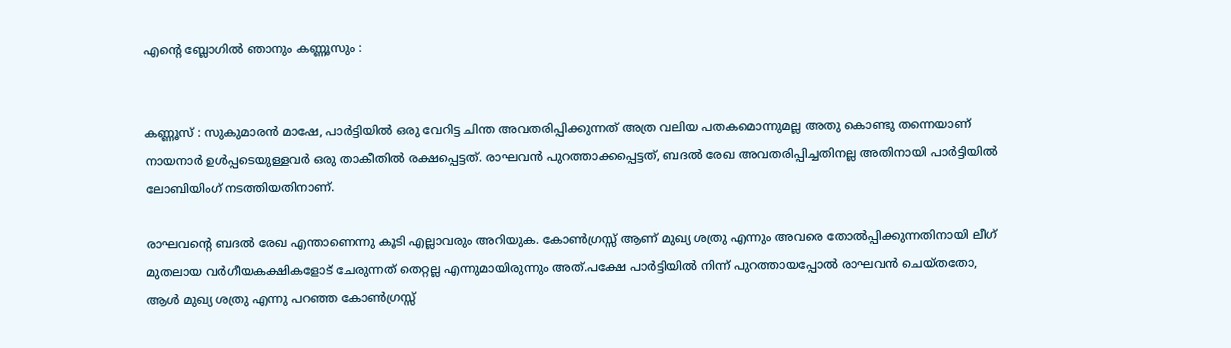എന്റെ ബ്ലോഗില്‍ ഞാനും കണ്ണൂസും :


കണ്ണൂസ് : സുകുമാരന്‍ മാഷേ, പാര്‍ട്ടിയില്‍ ഒരു വേറിട്ട ചിന്ത അവതരിപ്പിക്കുന്നത് അത്ര വലിയ പതകമൊന്നുമല്ല അതു കൊണ്ടു തന്നെയാണ് നായനാര്‍ ഉള്‍പ്പടെയുള്ളവര്‍ ഒരു താകീതില്‍ രക്ഷപ്പെട്ടത്. രാഘവന്‍ പുറത്താക്കപ്പെട്ടത്, ബദല്‍ രേഖ അവതരിപ്പിച്ചതിനല്ല അതിനായി പാര്‍ട്ടിയില്‍ ലോബിയിംഗ് നടത്തിയതിനാണ്.

രാഘവന്റെ ബദല്‍ രേഖ എന്താണെന്നു കൂടി എല്ലാവരും അറിയുക. കോണ്‍ഗ്രസ്സ് ആണ് മുഖ്യ ശത്രു എന്നും അവരെ തോല്‍പ്പിക്കുന്നതിനായി ലീഗ് മുതലായ വര്‍ഗീയകക്ഷികളോട് ചേരുന്നത് തെറ്റല്ല എന്നുമായിരുന്നും അത്.പക്ഷേ പാര്‍ട്ടിയില്‍ നിന്ന് പുറത്തായപ്പോല്‍ രാഘവന്‍ ചെയ്തതോ, ആള്‍ മുഖ്യ ശത്രു എന്നു പറഞ്ഞ കോണ്‍ഗ്രസ്സ്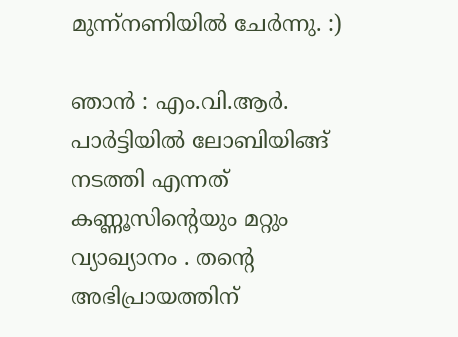മുന്ന്നണിയില്‍ ചേര്‍ന്നു. :)

ഞാന്‍ : എം.വി.ആര്‍. പാര്‍ട്ടിയില്‍ ലോബിയിങ്ങ് നടത്തി എന്നത് കണ്ണൂസിന്റെയും മറ്റും വ്യാഖ്യാനം . തന്റെ അഭിപ്രായത്തിന്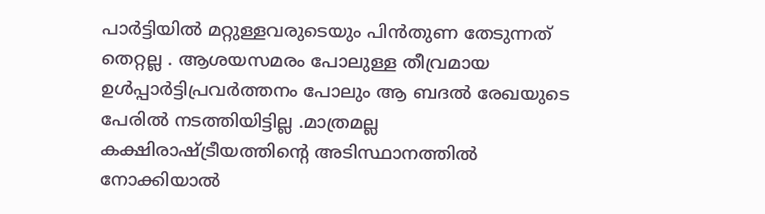പാര്‍ട്ടിയില്‍ മറ്റുള്ളവരുടെയും പിന്‍‌തുണ തേടുന്നത് തെറ്റല്ല . ആശയസമരം പോലുള്ള തീവ്രമായ ഉള്‍പ്പാര്‍ട്ടിപ്രവര്‍ത്തനം പോലും ആ ബദല്‍ രേഖയുടെ പേരില്‍ നടത്തിയിട്ടില്ല .മാത്രമല്ല കക്ഷിരാഷ്ട്രീയത്തിന്റെ അടിസ്ഥാനത്തില്‍ നോക്കിയാല്‍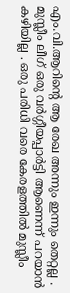എം.വി.ആറിന്റെ ആ രേഖ അന്നും ഇന്നും തെറ്റല്ല . മുസ്ലീം ലീഗ് ഒരു വര്‍ഗ്ഗീയപ്പാര്‍ട്ടി ആണെന്ന് പറയാന്‍ കഴിയില്ല . ഒരു പരിധി വരെ കേരളത്തില്‍ മുസ്ലീം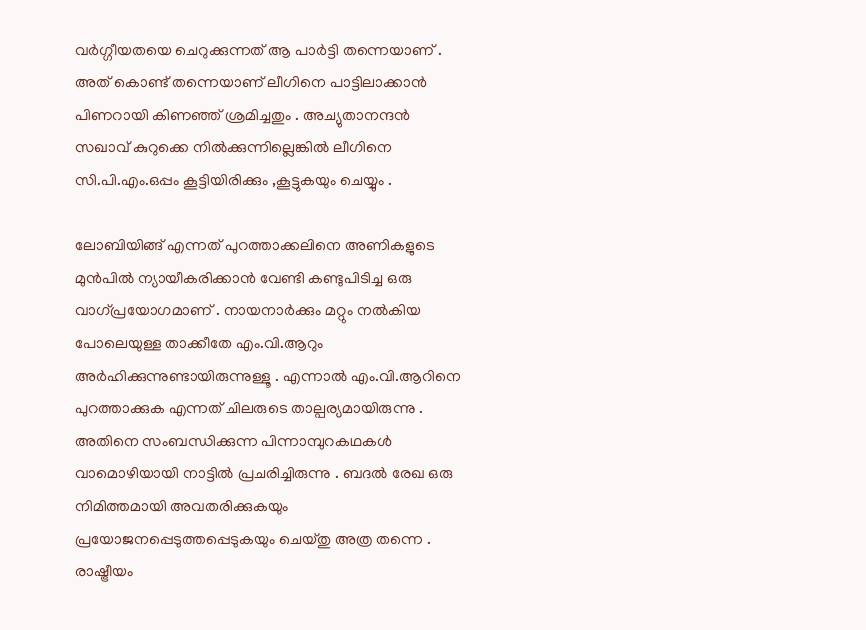വര്‍ഗ്ഗീയതയെ ചെറുക്കുന്നത് ആ പാര്‍ട്ടി തന്നെയാണ് . അത് കൊണ്ട് തന്നെയാണ് ലീഗിനെ പാട്ടിലാക്കാന്‍ പിണറായി കിണഞ്ഞ് ശ്രമിച്ചതും . അച്യുതാനന്ദന്‍ സഖാവ് കുറുക്കെ നില്‍ക്കുന്നില്ലെങ്കില്‍ ലീഗിനെ സി.പി.എം.ഒപ്പം കൂട്ടിയിരിക്കും ,കൂട്ടുകയും ചെയ്യും .

ലോബിയിങ്ങ് എന്നത് പുറത്താക്കലിനെ അണികളുടെ മുന്‍പില്‍ ന്യായീകരിക്കാന്‍ വേണ്ടി കണ്ടുപിടിച്ച ഒരു വാഗ്‌പ്രയോഗമാണ് . നായനാര്‍ക്കും മറ്റും നല്‍കിയ പോലെയുള്ള താക്കീതേ എം.വി.ആറും അര്‍ഹിക്കുന്നുണ്ടായിരുന്നുള്ളൂ . എന്നാല്‍ എം.വി.ആറിനെ പുറത്താക്കുക എന്നത് ചിലരുടെ താല്പര്യമായിരുന്നു . അതിനെ സംബന്ധിക്കുന്ന പിന്നാമ്പുറകഥകള്‍ വാമൊഴിയായി നാട്ടില്‍ പ്രചരിച്ചിരുന്നു . ബദല്‍ രേഖ ഒരു നിമിത്തമായി അവതരിക്കുകയും പ്രയോജനപ്പെടുത്തപ്പെടുകയും ചെയ്തു അത്ര തന്നെ . രാഷ്ട്രീയം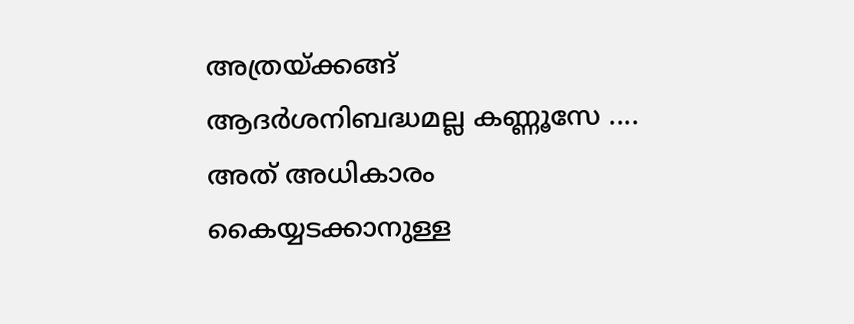അത്രയ്ക്കങ്ങ് ആദര്‍ശനിബദ്ധമല്ല കണ്ണൂസേ .... അത് അധികാരം കൈയ്യടക്കാനുള്ള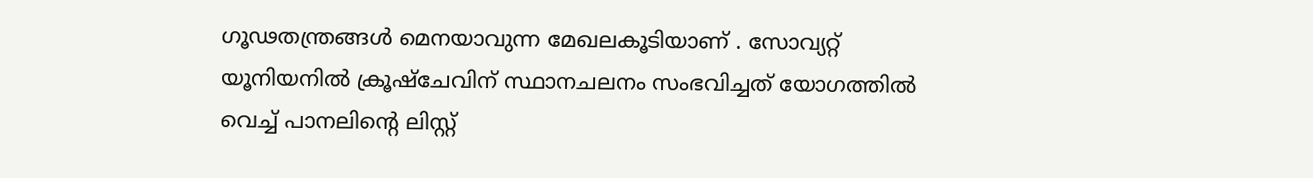ഗൂഢതന്ത്രങ്ങള്‍ മെനയാവുന്ന മേഖലകൂടിയാണ് . സോവ്യറ്റ് യൂനിയനില്‍ ക്രൂഷ്ചേവിന് സ്ഥാനചലനം സംഭവിച്ചത് യോഗത്തില്‍ വെച്ച് പാനലിന്റെ ലിസ്റ്റ്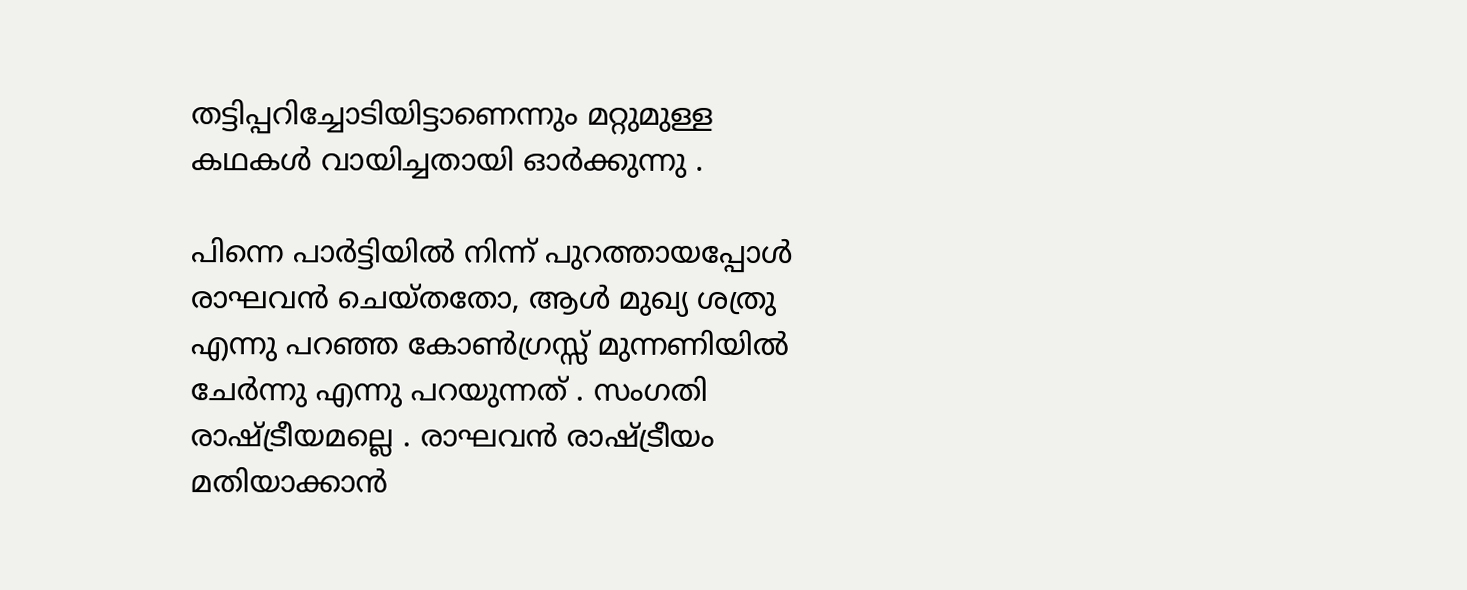തട്ടിപ്പറിച്ചോടിയിട്ടാണെന്നും മറ്റുമുള്ള കഥകള്‍ വായിച്ചതായി ഓര്‍ക്കുന്നു .

പിന്നെ പാര്‍ട്ടിയില്‍ നിന്ന് പുറത്തായപ്പോള്‍ രാഘവന്‍ ചെയ്തതോ, ആള്‍ മുഖ്യ ശത്രു എന്നു പറഞ്ഞ കോണ്‍ഗ്രസ്സ് മുന്നണിയില്‍ ചേര്‍ന്നു എന്നു പറയുന്നത് . സംഗതി രാഷ്ട്രീയമല്ലെ . രാഘവന്‍ രാഷ്ട്രീയം മതിയാക്കാന്‍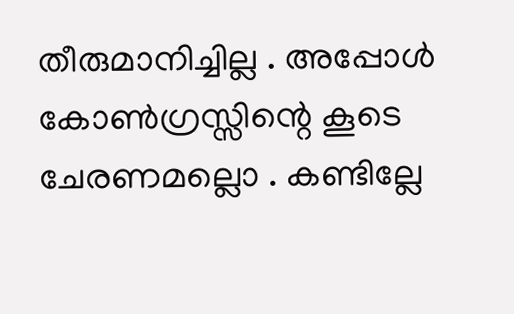തീരുമാനിച്ചില്ല . അപ്പോള്‍ കോണ്‍ഗ്രസ്സിന്റെ കൂടെ ചേരണമല്ലൊ . കണ്ടില്ലേ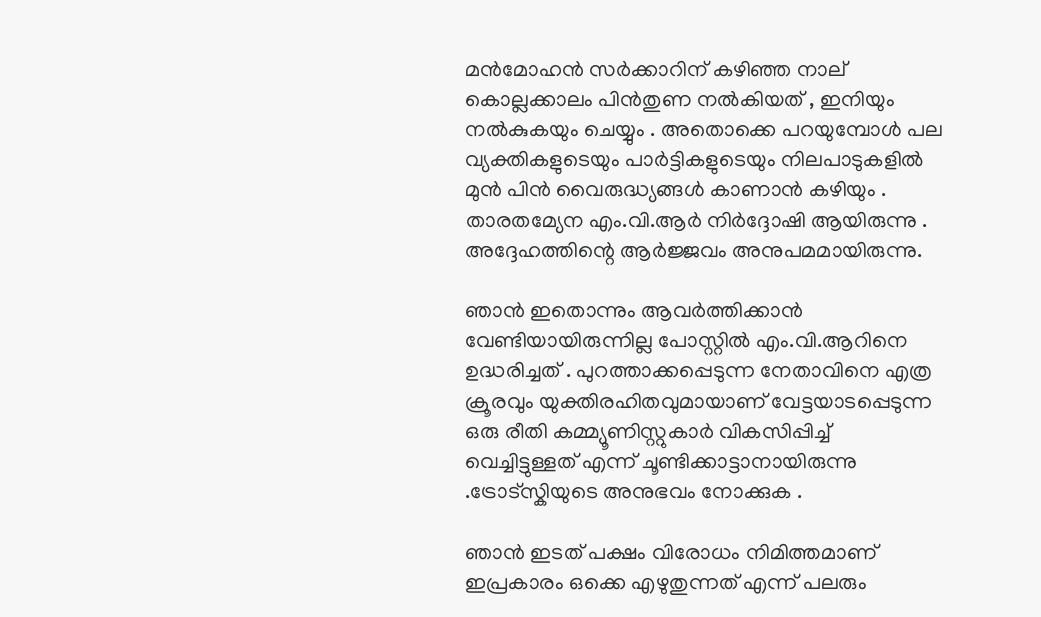മന്‍‌മോഹന്‍ സര്‍ക്കാറിന് കഴിഞ്ഞ നാല് കൊല്ലക്കാലം പിന്‍‌തുണ നല്‍കിയത് , ഇനിയും നല്‍കുകയും ചെയ്യും . അതൊക്കെ പറയുമ്പോള്‍ പല വ്യക്തികളുടെയും പാര്‍ട്ടികളുടെയും നിലപാടുകളില്‍ മുന്‍ പിന്‍ വൈരുദ്ധ്യങ്ങള്‍ കാണാന്‍ കഴിയും . താരതമ്യേന എം.വി.ആര്‍ നിര്‍ദ്ദോഷി ആയിരുന്നു . അദ്ദേഹത്തിന്റെ ആര്‍ജ്ജവം അനുപമമായിരുന്നു.

ഞാന്‍ ഇതൊന്നും ആവര്‍ത്തിക്കാന്‍ വേണ്ടിയായിരുന്നില്ല പോസ്റ്റില്‍ എം.വി.ആറിനെ ഉദ്ധരിച്ചത് . പുറത്താക്കപ്പെടുന്ന നേതാവിനെ എത്ര ക്രൂരവും യുക്തിരഹിതവുമായാണ് വേട്ടയാടപ്പെടുന്ന ഒരു രീതി കമ്മ്യൂണിസ്റ്റുകാര്‍ വികസിപ്പിച്ച് വെച്ചിട്ടുള്ളത് എന്ന് ചൂണ്ടിക്കാട്ടാനായിരുന്നു .ട്രോട്‌സ്കിയുടെ അനുഭവം നോക്കുക .

ഞാന്‍ ഇടത് പക്ഷം വിരോധം നിമിത്തമാണ് ഇപ്രകാരം ഒക്കെ എഴുതുന്നത് എന്ന് പലരും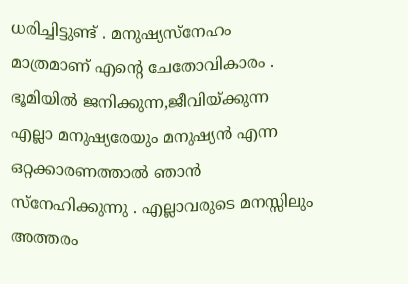ധരിച്ചിട്ടുണ്ട് . മനുഷ്യസ്നേഹം മാത്രമാണ് എന്റെ ചേതോവികാരം . ഭൂമിയില്‍ ജനിക്കുന്ന,ജീവിയ്ക്കുന്ന എല്ലാ മനുഷ്യരേയും മനുഷ്യന്‍ എന്ന ഒറ്റക്കാരണത്താല്‍ ഞാന്‍ സ്നേഹിക്കുന്നു . എല്ലാവരുടെ മനസ്സിലും അത്തരം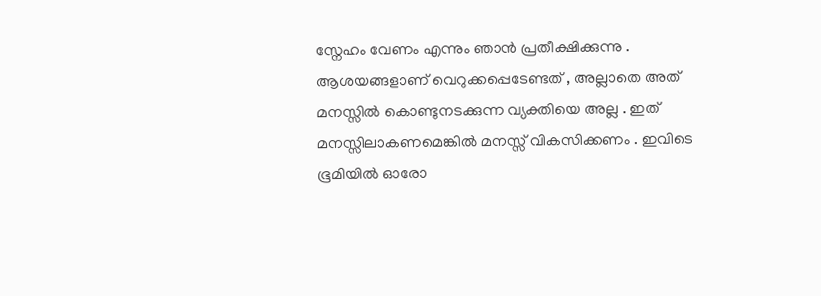സ്നേഹം വേണം എന്നും ഞാന്‍ പ്രതീക്ഷിക്കുന്നു . ആശയങ്ങളാണ് വെറുക്കപ്പെടേണ്ടത് , അല്ലാതെ അത് മനസ്സില്‍ കൊണ്ടുനടക്കുന്ന വ്യക്തിയെ അല്ല . ഇത് മനസ്സിലാകണമെങ്കില്‍ മനസ്സ് വികസിക്കണം . ഇവിടെ ഭൂമിയില്‍ ഓരോ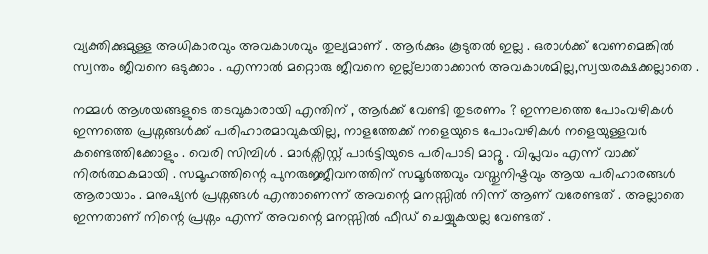വ്യക്തിക്കുമുള്ള അധികാരവും അവകാശവും തുല്യമാണ് . ആര്‍ക്കും കൂടുതല്‍ ഇല്ല . ഒരാള്‍ക്ക് വേണമെങ്കില്‍ സ്വന്തം ജീവനെ ഒടുക്കാം . എന്നാല്‍ മറ്റൊരു ജീവനെ ഇല്ല്ലാതാക്കാന്‍ അവകാശമില്ല,സ്വയരക്ഷക്കല്ലാതെ .

നമ്മള്‍ ആശയങ്ങളുടെ തടവുകാരായി എന്തിന് , ആര്‍ക്ക് വേണ്ടി തുടരണം ? ഇന്നലത്തെ പോംവഴികള്‍ ഇന്നത്തെ പ്രശ്നങ്ങള്‍ക്ക് പരിഹാരമാവുകയില്ല, നാളത്തേക്ക് നളെയുടെ പോംവഴികള്‍ നളെയുള്ളവര്‍ കണ്ടെത്തിക്കോളും . വെരി സിമ്പിള്‍ . മാര്‍ക്സിസ്റ്റ് പാര്‍ട്ടിയുടെ പരിപാടി മാറ്റൂ . വിപ്ലവം എന്ന് വാക്ക് നിരര്‍ത്ഥകമായി . സമൂഹത്തിന്റെ പുനരുജ്ജീവനത്തിന് സമൂര്‍ത്തവും വസ്തുനിഷ്ടവും ആയ പരിഹാരങ്ങള്‍ ആരായാം . മനുഷ്യന്‍ പ്രശ്നങ്ങള്‍ എന്താണെന്ന് അവന്റെ മനസ്സില്‍ നിന്ന് ആണ് വരേണ്ടത് . അല്ലാതെ ഇന്നതാണ് നിന്റെ പ്രശ്നം എന്ന് അവന്റെ മനസ്സില്‍ ഫീഡ് ചെയ്യുകയല്ല വേണ്ടത് .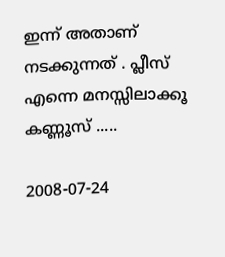ഇന്ന് അതാണ് നടക്കുന്നത് . പ്ലീസ് എന്നെ മനസ്സിലാക്കൂ കണ്ണൂസ് .....

2008-07-24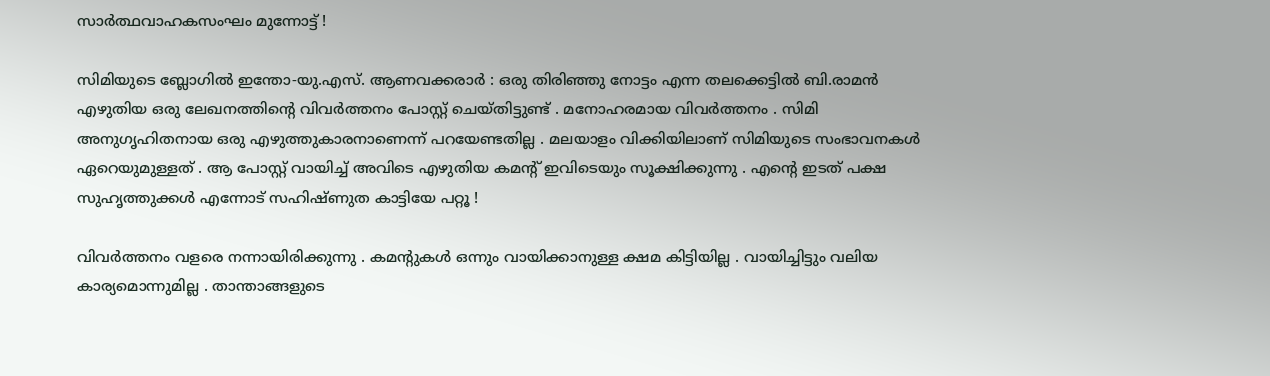സാര്‍ത്ഥവാഹകസംഘം മുന്നോട്ട് !

സിമിയുടെ ബ്ലോഗില്‍ ഇന്തോ-യു.എസ്. ആണവക്കരാര്‍ : ഒരു തിരിഞ്ഞു നോട്ടം എന്ന തലക്കെട്ടില്‍ ബി.രാമന്‍ എഴുതിയ ഒരു ലേഖനത്തിന്റെ വിവര്‍ത്തനം പോസ്റ്റ് ചെയ്തിട്ടുണ്ട് . മനോഹരമായ വിവര്‍ത്തനം . സിമി അനുഗൃഹിതനായ ഒരു എഴുത്തുകാരനാണെന്ന് പറയേണ്ടതില്ല . മലയാളം വിക്കിയിലാണ് സിമിയുടെ സംഭാവനകള്‍ ഏറെയുമുള്ളത് . ആ പോസ്റ്റ് വായിച്ച് അവിടെ എഴുതിയ കമന്റ് ഇവിടെയും സൂക്ഷിക്കുന്നു . എന്റെ ഇടത് പക്ഷ സുഹൃത്തുക്കള്‍ എന്നോട് സഹിഷ്ണുത കാട്ടിയേ പറ്റൂ !

വിവര്‍ത്തനം വളരെ നന്നായിരിക്കുന്നു . കമന്റുകള്‍ ഒന്നും വായിക്കാനുള്ള ക്ഷമ കിട്ടിയില്ല . വായിച്ചിട്ടും വലിയ കാര്യമൊന്നുമില്ല . താന്താങ്ങളുടെ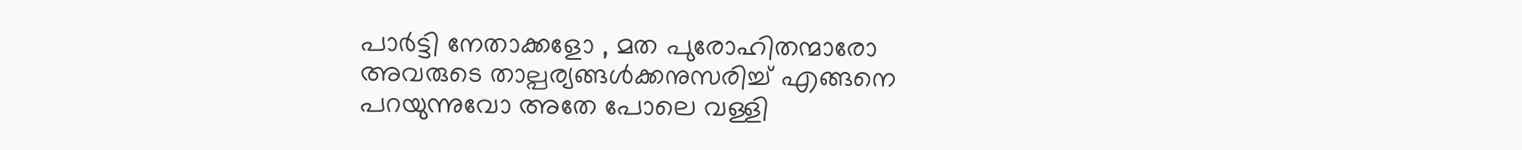പാര്‍ട്ടി നേതാക്കളോ , മത പുരോഹിതന്മാരോ അവരുടെ താല്പര്യങ്ങള്‍ക്കനുസരിച്ച് എങ്ങനെ പറയുന്നുവോ അതേ പോലെ വള്ളി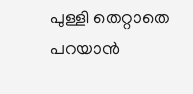പുള്ളി തെറ്റാതെ പറയാന്‍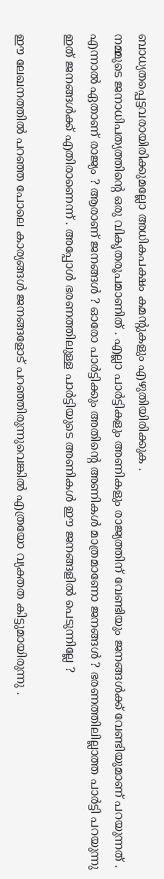ബാധ്യതപ്പെട്ടവരായിരിക്കുമല്ലോ അധികപക്ഷം കമന്റുകളും എഴുതിയിരിക്കുക .
നമ്മുടെ ജനാധിപത്യത്തിന്റെ ഒരു വികൃതരൂപമാണിത് . എല്ലാ പാര്‍ട്ടികളും അണികളും രാജ്യത്തിന് വേണ്ടിയും ജനങ്ങള്‍ക്ക് വേണ്ടിയുമാണ് പറയുന്നത് . എന്നാല്‍ ഏതാണ് രാജ്യം ? ആരാണ് ജനങ്ങള്‍ ? ഓരോ പാര്‍ട്ടിക്കും അതിന്റെ അണികള്‍ മാത്രമാണോ ജനങ്ങള്‍ ? ഭരണത്തിലില്ലാത്ത പാര്‍ട്ടി പറയുന്നു ഇത് ജനങ്ങള്‍ക്ക് എതിരാണെന്ന് . അപ്പോള്‍ ഭരണത്തിലുള്ള പാര്‍ട്ടിയുടെ അണികള്‍ ഈ ജനങ്ങളില്‍ പെടുന്നില്ലേ ?

ഈ ലേഖനത്തില്‍ പറഞ്ഞ പോലെ കാര്യങ്ങള്‍ ജനങ്ങളോട് പറഞ്ഞിരുന്നുവെങ്കില്‍ എത്രയോ വ്യക്തത കിട്ടുമായിരുന്നു .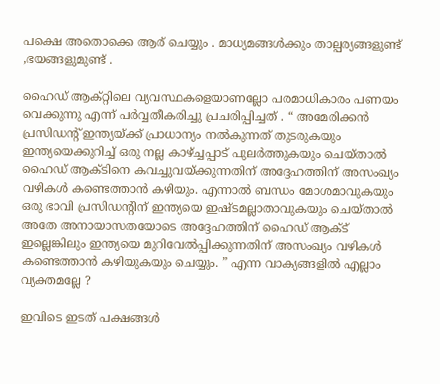പക്ഷെ അതൊക്കെ ആര് ചെയ്യും . മാധ്യമങ്ങള്‍ക്കും താല്പര്യങ്ങളുണ്ട് ,ഭയങ്ങളുമുണ്ട് .

ഹൈഡ് ആക്റ്റിലെ വ്യവസ്ഥകളെയാണല്ലോ പരമാധികാരം പണയം വെക്കുന്നു എന്ന് പര്‍വ്വതീകരിച്ചു പ്രചരിപ്പിച്ചത് . “ അമേരിക്കന്‍ പ്രസിഡന്റ് ഇന്ത്യയ്ക്ക് പ്രാധാന്യം നല്‍കുന്നത് തുടരുകയും ഇന്ത്യയെക്കുറിച്ച് ഒരു നല്ല കാഴ്ച്ചപ്പാട് പുലര്‍ത്തുകയും ചെയ്താല്‍ ഹൈഡ് ആക്ടിനെ കവച്ചുവയ്ക്കുന്നതിന് അദ്ദേഹത്തിന് അസംഖ്യം വഴികള്‍ കണ്ടെത്താന്‍ കഴിയും. എന്നാല്‍ ബന്ധം മോശമാവുകയും ഒരു ഭാവി പ്രസിഡന്റിന് ഇന്ത്യയെ ഇഷ്ടമല്ലാതാവുകയും ചെയ്താല്‍ അതേ അനായാസതയോടെ അദ്ദേഹത്തിന് ഹൈഡ് ആക്ട് ഇല്ലെങ്കിലും ഇന്ത്യയെ മുറിവേല്‍പ്പിക്കുന്നതിന് അസംഖ്യം വഴികള്‍ കണ്ടെത്താന്‍ കഴിയുകയും ചെയ്യും. ” എന്ന വാക്യങ്ങളില്‍ എല്ലാം വ്യക്തമല്ലേ ?

ഇവിടെ ഇടത് പക്ഷങ്ങള്‍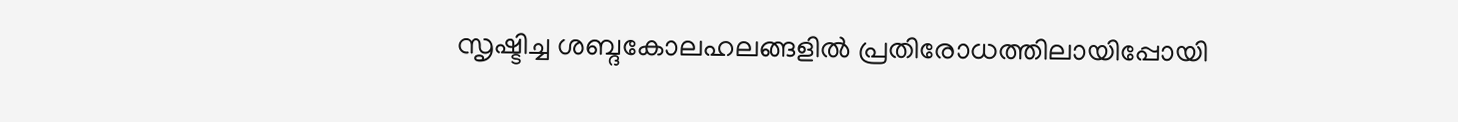സൃഷ്ടിച്ച ശബ്ദകോലഹലങ്ങളില്‍ പ്രതിരോധത്തിലായിപ്പോയി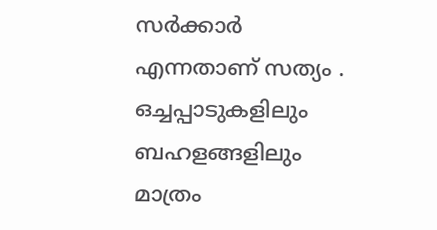സര്‍ക്കാര്‍ എന്നതാണ് സത്യം . ഒച്ചപ്പാടുകളിലും ബഹളങ്ങളിലും മാത്രം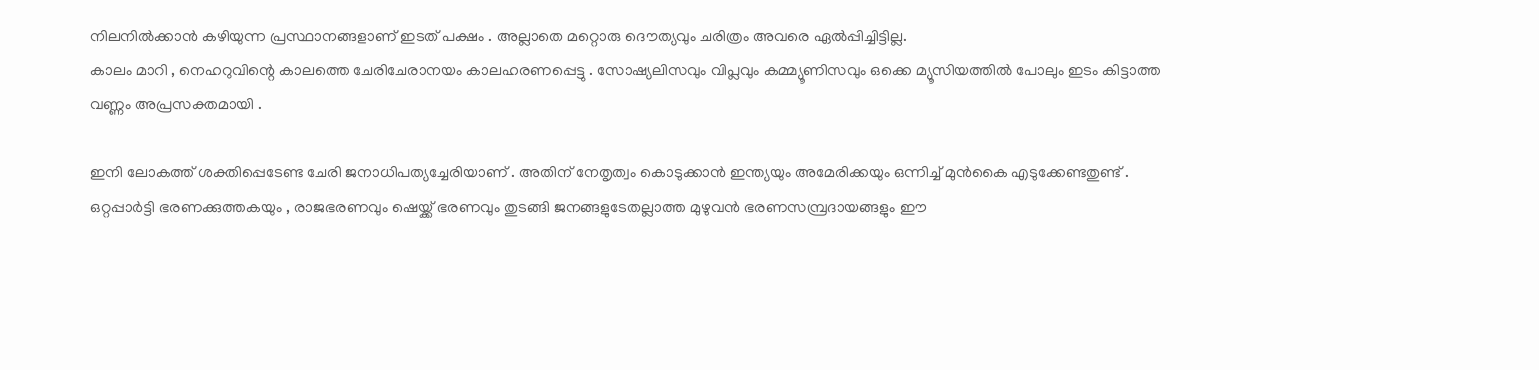നിലനില്‍ക്കാന്‍ കഴിയുന്ന പ്രസ്ഥാനങ്ങളാണ് ഇടത് പക്ഷം . അല്ലാതെ മറ്റൊരു ദൌത്യവും ചരിത്രം അവരെ ഏല്‍പ്പിച്ചിട്ടില്ല.
കാലം മാറി , നെഹറുവിന്റെ കാലത്തെ ചേരിചേരാനയം കാലഹരണപ്പെട്ടു . സോഷ്യലിസവും വിപ്ലവും കമ്മ്യൂണിസവും ഒക്കെ മ്യൂസിയത്തില്‍ പോലും ഇടം കിട്ടാത്ത വണ്ണം അപ്രസക്തമായി .

ഇനി ലോകത്ത് ശക്തിപ്പെടേണ്ട ചേരി ജനാധിപത്യച്ചേരിയാണ് . അതിന് നേതൃത്വം കൊടുക്കാന്‍ ഇന്ത്യയും അമേരിക്കയും ഒന്നിച്ച് മുന്‍‌കൈ എടുക്കേണ്ടതുണ്ട് . ഒറ്റപ്പാര്‍ട്ടി ഭരണക്കുത്തകയും , രാജഭരണവും ഷെയ്ക്ക് ഭരണവും തുടങ്ങി ജനങ്ങളുടേതല്ലാത്ത മുഴുവന്‍ ഭരണസമ്പ്രദായങ്ങളും ഈ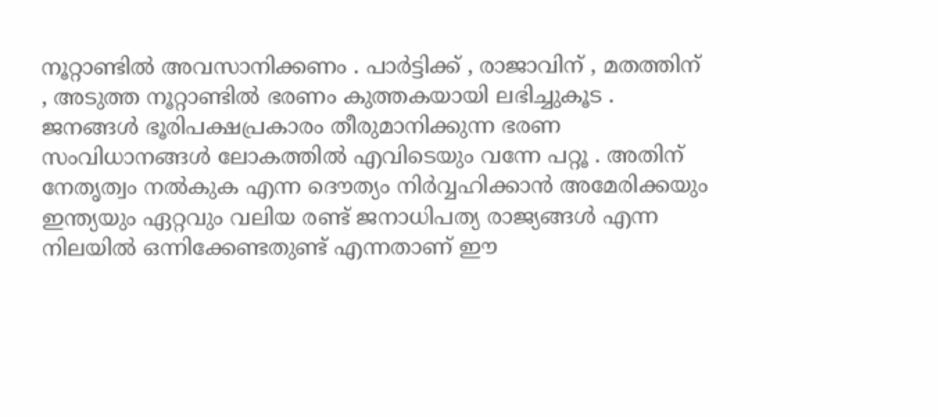നൂറ്റാണ്ടില്‍ അവസാനിക്കണം . പാര്‍ട്ടിക്ക് , രാജാവിന് , മതത്തിന് , അടുത്ത നൂറ്റാണ്ടില്‍ ഭരണം കുത്തകയായി ലഭിച്ചുകൂട . ജനങ്ങള്‍ ഭൂരിപക്ഷപ്രകാരം തീരുമാനിക്കുന്ന ഭരണ സംവിധാനങ്ങള്‍ ലോകത്തില്‍ എവിടെയും വന്നേ പറ്റൂ . അതിന് നേതൃത്വം നല്‍കുക എന്ന ദൌത്യം നിര്‍വ്വഹിക്കാന്‍ അമേരിക്കയും ഇന്ത്യയും ഏറ്റവും വലിയ രണ്ട് ജനാധിപത്യ രാജ്യങ്ങള്‍ എന്ന നിലയില്‍ ഒന്നിക്കേണ്ടതുണ്ട് എന്നതാണ് ഈ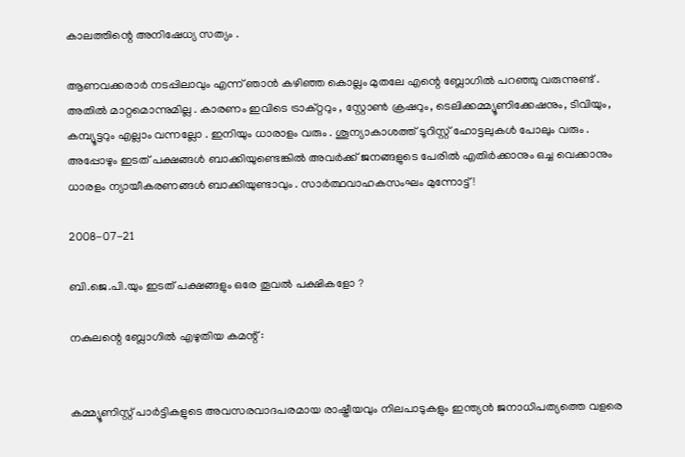കാലത്തിന്റെ അനിഷേധ്യ സത്യം .

ആണവക്കരാര്‍ നടപ്പിലാവും എന്ന് ഞാന്‍ കഴിഞ്ഞ കൊല്ലം മുതലേ എന്റെ ബ്ലോഗില്‍ പറഞ്ഞു വരുന്നുണ്ട് . അതില്‍ മാറ്റമൊന്നുമില്ല . കാരണം ഇവിടെ ട്രാക്റ്ററും , സ്റ്റോണ്‍ ക്രഷറും, ടെലിക്കമ്മ്യൂണിക്കേഷനും, ടിവിയും, കമ്പ്യൂട്ടറും എല്ലാം വന്നല്ലോ . ഇനിയും ധാരാളം വരും . ശൂന്യാകാശത്ത് ടൂറിസ്റ്റ് ഹോട്ടലുകള്‍ പോലും വരും . അപ്പോഴും ഇടത് പക്ഷങ്ങള്‍ ബാക്കിയുണ്ടെങ്കില്‍ അവര്‍ക്ക് ജനങ്ങളുടെ പേരില്‍ എതിര്‍ക്കാനും ഒച്ച വെക്കാനും ധാരളം ന്യായീകരണങ്ങള്‍ ബാക്കിയുണ്ടാവും . സാര്‍ത്ഥവാഹകസംഘം മുന്നോട്ട് !

2008-07-21

ബി.ജെ.പി.യും ഇടത് പക്ഷങ്ങളും ഒരേ തൂവല്‍ പക്ഷികളോ ?

നകുലന്റെ ബ്ലോഗില്‍ എഴുതിയ കമന്റ് :


കമ്മ്യൂണിസ്റ്റ് പാര്‍ട്ടികളുടെ അവസരവാദപരമായ രാഷ്ട്രീയവും നിലപാടുകളും ഇന്ത്യന്‍ ജനാധിപത്യത്തെ വളരെ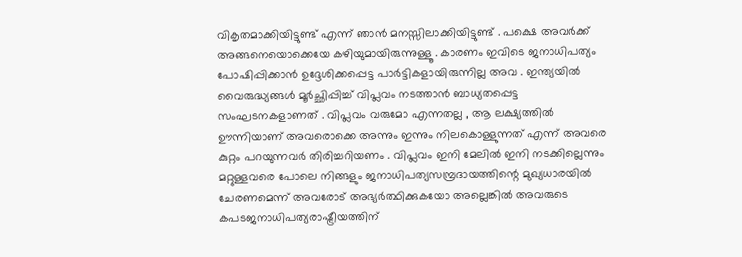വികൃതമാക്കിയിട്ടുണ്ട് എന്ന് ഞാന്‍ മനസ്സിലാക്കിയിട്ടുണ്ട് . പക്ഷെ അവര്‍ക്ക് അങ്ങനെയൊക്കെയേ കഴിയുമായിരുന്നുള്ളൂ . കാരണം ഇവിടെ ജനാധിപത്യം പോഷിപ്പിക്കാന്‍ ഉദ്ദേശിക്കപ്പെട്ട പാര്‍ട്ടികളായിരുന്നില്ല അവ . ഇന്ത്യയില്‍ വൈരുദ്ധ്യങ്ങള്‍ മൂര്‍ച്ഛിപ്പിച്ച് വിപ്ലവം നടത്താന്‍ ബാധ്യതപ്പെട്ട സംഘടനകളാണത് . വിപ്ലവം വരുമോ എന്നതല്ല , ആ ലക്ഷ്യത്തില്‍ ഊന്നിയാണ് അവരൊക്കെ അന്നും ഇന്നും നിലകൊള്ളുന്നത് എന്ന് അവരെ കുറ്റം പറയുന്നവര്‍ തിരിച്ചറിയണം . വിപ്ലവം ഇനി മേലില്‍ ഇനി നടക്കില്ലെന്നും മറ്റുള്ളവരെ പോലെ നിങ്ങളും ജനാധിപത്യസമ്പ്രദായത്തിന്റെ മുഖ്യധാരയില്‍ ചേരണമെന്ന് അവരോട് അഭ്യര്‍ത്ഥിക്കുകയോ അല്ലെങ്കില്‍ അവരുടെ കപടജനാധിപത്യരാഷ്ട്രീയത്തിന്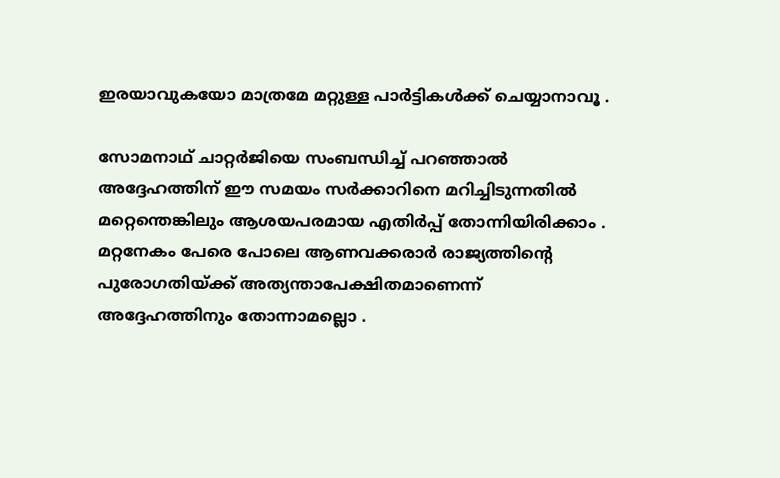ഇരയാവുകയോ മാത്രമേ മറ്റുള്ള പാര്‍ട്ടികള്‍ക്ക് ചെയ്യാനാവൂ .

സോമനാഥ് ചാറ്റര്‍ജിയെ സംബന്ധിച്ച് പറഞ്ഞാല്‍ അദ്ദേഹത്തിന് ഈ സമയം സര്‍ക്കാറിനെ മറിച്ചിടുന്നതില്‍ മറ്റെന്തെങ്കിലും ആശയപരമായ എതിര്‍പ്പ് തോന്നിയിരിക്കാം . മറ്റനേകം പേരെ പോലെ ആണവക്കരാര്‍ രാജ്യത്തിന്റെ പുരോഗതിയ്ക്ക് അത്യന്താപേക്ഷിതമാണെന്ന് അദ്ദേഹത്തിനും തോന്നാമല്ലൊ .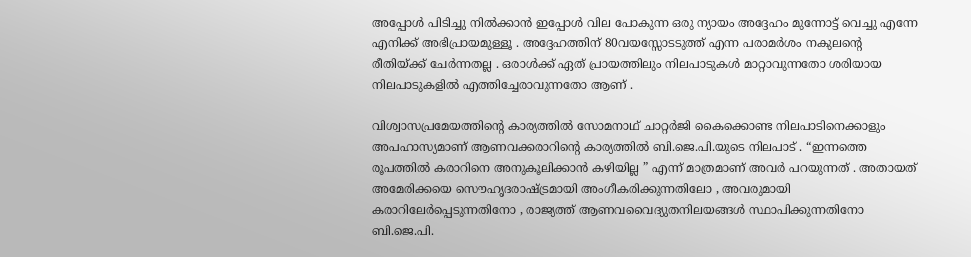അപ്പോള്‍ പിടിച്ചു നില്‍ക്കാന്‍ ഇപ്പോള്‍ വില പോകുന്ന ഒരു ന്യായം അദ്ദേഹം മുന്നോട്ട് വെച്ചു എന്നേ എനിക്ക് അഭിപ്രായമുള്ളൂ . അദ്ദേഹത്തിന് 80വയസ്സോടടുത്ത് എന്ന പരാമര്‍ശം നകുലന്റെ രീതിയ്ക്ക് ചേര്‍ന്നതല്ല . ഒരാള്‍ക്ക് ഏത് പ്രായത്തിലും നിലപാടുകള്‍ മാറ്റാവുന്നതോ ശരിയായ നിലപാടുകളില്‍ എത്തിച്ചേരാവുന്നതോ ആണ് .

വിശ്വാസപ്രമേയത്തിന്റെ കാര്യത്തില്‍ സോമനാഥ് ചാറ്റര്‍ജി കൈക്കൊണ്ട നിലപാടിനെക്കാളും അപഹാസ്യമാണ് ആണവക്കരാറിന്റെ കാര്യത്തില്‍ ബി.ജെ.പി.യുടെ നിലപാട് . “ഇന്നത്തെ രൂപത്തില്‍ കരാറിനെ അനുകൂലിക്കാന്‍ കഴിയില്ല ” എന്ന് മാത്രമാണ് അവര്‍ പറയുന്നത് . അതായത് അമേരിക്കയെ സൌഹൃദരാഷ്ട്രമായി അംഗീകരിക്കുന്നതിലോ , അവരുമായി കരാറിലേര്‍പ്പെടുന്നതിനോ , രാജ്യത്ത് ആണവവൈദ്യുതനിലയങ്ങള്‍ സ്ഥാപിക്കുന്നതിനോ ബി.ജെ.പി.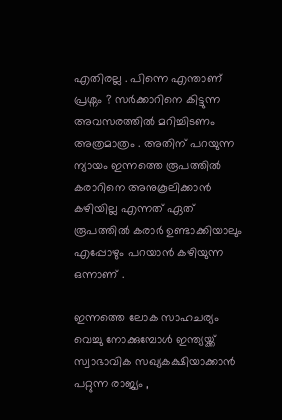എതിരല്ല . പിന്നെ എന്താണ് പ്രശ്നം ? സര്‍ക്കാറിനെ കിട്ടുന്ന അവസരത്തില്‍ മറിച്ചിടണം അത്രമാത്രം . അതിന് പറയുന്ന ന്യായം ഇന്നത്തെ രൂപത്തില്‍ കരാറിനെ അനുകൂലിക്കാന്‍ കഴിയില്ല എന്നത് ഏത് രൂ‍പത്തില്‍ കരാര്‍ ഉണ്ടാക്കിയാലും എപ്പോഴും പറയാന്‍ കഴിയുന്ന ഒന്നാണ് .

ഇന്നത്തെ ലോക സാഹചര്യം വെച്ചു നോക്കുമ്പോള്‍ ഇന്ത്യയ്ക്ക് സ്വാഭാവിക സഖ്യകക്ഷിയാക്കാന്‍ പറ്റുന്ന രാജ്യം ,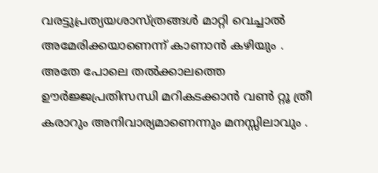വരട്ടുപ്രത്യയശാസ്ത്രങ്ങള്‍ മാറ്റി വെച്ചാല്‍ അമേരിക്കയാണെന്ന് കാണാന്‍ കഴിയും . അതേ പോലെ തല്‍ക്കാലത്തെ ഊര്‍ജ്ജപ്രതിസന്ധി മറികടക്കാന്‍ വണ്‍ റ്റൂ ത്രീ കരാറും അനിവാര്യമാണെന്നും മനസ്സിലാവും .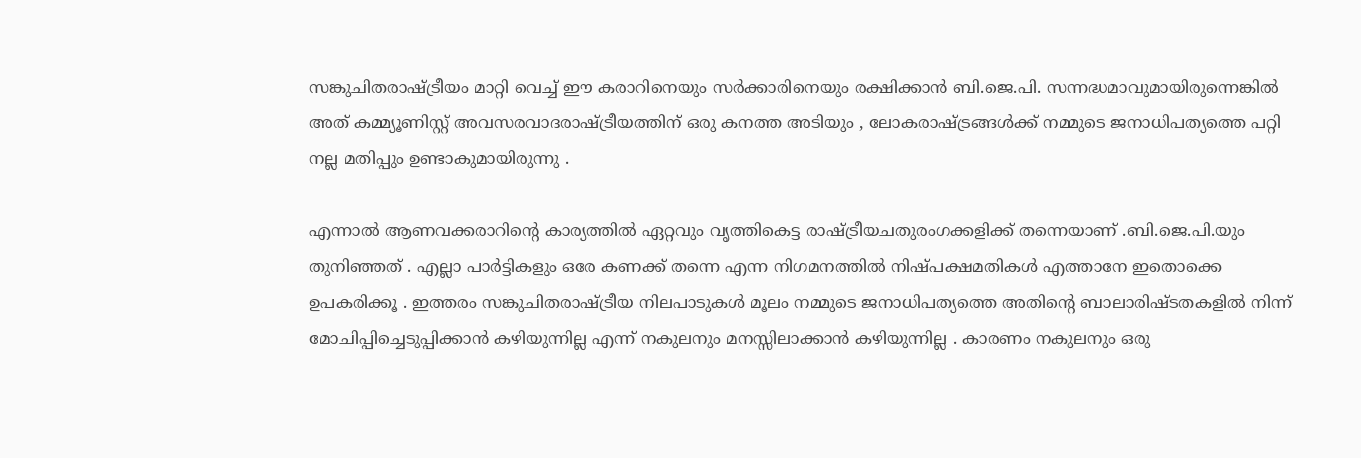സങ്കുചിതരാഷ്ട്രീയം മാറ്റി വെച്ച് ഈ കരാറിനെയും സര്‍ക്കാരിനെയും രക്ഷിക്കാന്‍ ബി.ജെ.പി. സന്നദ്ധമാവുമായിരുന്നെങ്കില്‍ അത് കമ്മ്യൂണിസ്റ്റ് അവസരവാദരാഷ്ട്രീയത്തിന് ഒരു കനത്ത അടിയും , ലോകരാഷ്ട്രങ്ങള്‍ക്ക് നമ്മുടെ ജനാധിപത്യത്തെ പറ്റി നല്ല മതിപ്പും ഉണ്ടാകുമായിരുന്നു .

എന്നാല്‍ ആണവക്കരാറിന്റെ കാര്യത്തില്‍ ഏറ്റവും വൃത്തികെട്ട രാഷ്ട്രീയചതുരംഗക്കളിക്ക് തന്നെയാണ് .ബി.ജെ.പി.യും തുനിഞ്ഞത് . എല്ലാ പാര്‍ട്ടികളും ഒരേ കണക്ക് തന്നെ എന്ന നിഗമനത്തില്‍ നിഷ്പക്ഷമതികള്‍ എത്താനേ ഇതൊക്കെ ഉപകരിക്കൂ . ഇത്തരം സങ്കുചിതരാഷ്ട്രീയ നിലപാടുകള്‍ മൂലം നമ്മുടെ ജനാധിപത്യത്തെ അതിന്റെ ബാലാരിഷ്ടതകളില്‍ നിന്ന് മോചിപ്പിച്ചെടുപ്പിക്കാന്‍ കഴിയുന്നില്ല എന്ന് നകുലനും മനസ്സിലാക്കാന്‍ കഴിയുന്നില്ല . കാരണം നകുലനും ഒരു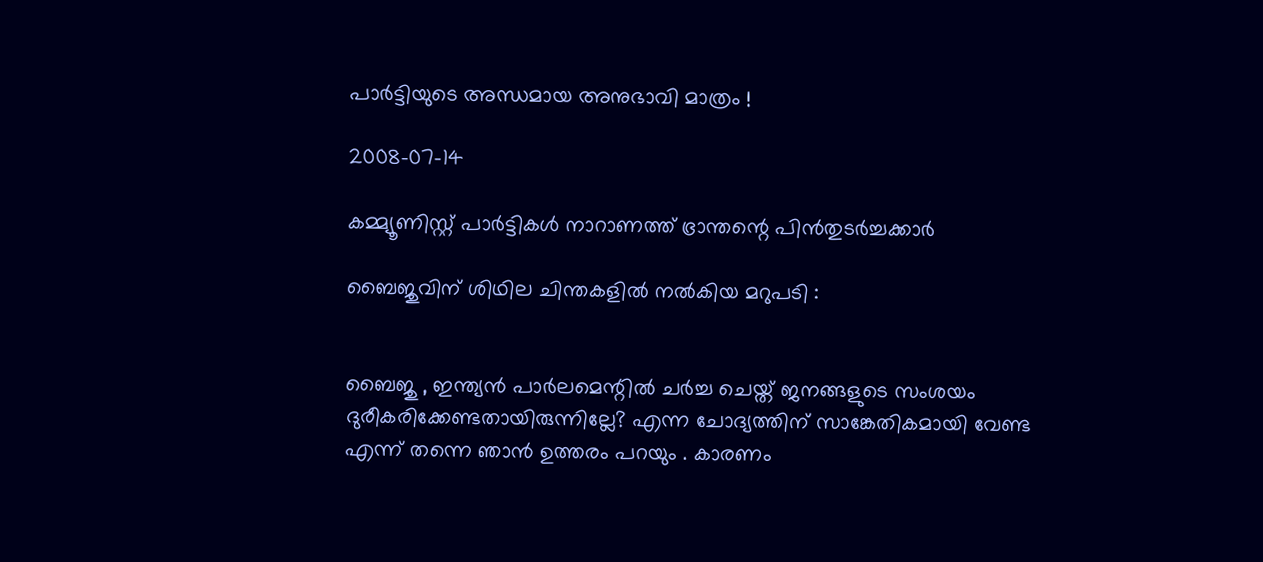പാര്‍ട്ടിയുടെ അന്ധമായ അനുഭാവി മാത്രം !

2008-07-14

കമ്മ്യൂണിസ്റ്റ് പാര്‍ട്ടികള്‍ നാറാണത്ത് ഭ്രാന്തന്റെ പിന്‍‌തുടര്‍ച്ചക്കാര്‍

ബൈജുവിന് ശിഥില ചിന്തകളില്‍ നല്‍കിയ മറുപടി :


ബൈജു , ഇന്ത്യന്‍ പാര്‍ലമെന്റില്‍ ചര്‍ച്ച ചെയ്ത് ജനങ്ങളുടെ സംശയം ദുരീകരിക്കേണ്ടതായിരുന്നില്ലേ? എന്ന ചോദ്യത്തിന് സാങ്കേതികമായി വേണ്ട എന്ന് തന്നെ ഞാന്‍ ഉത്തരം പറയും . കാരണം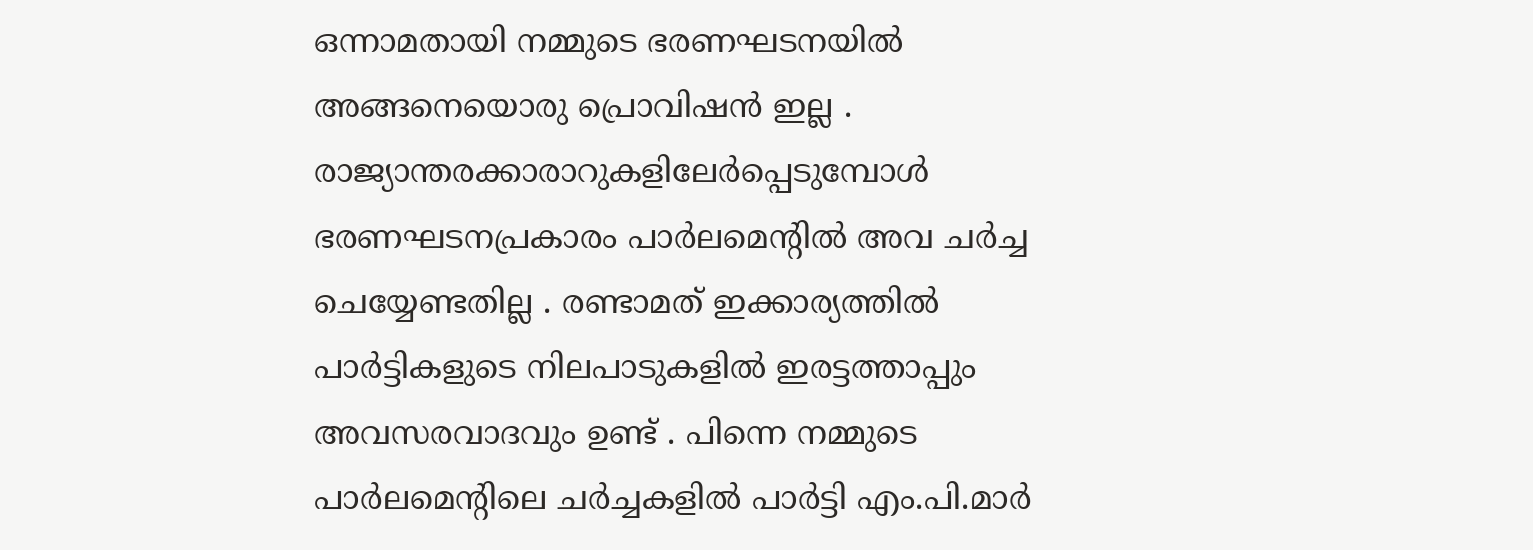ഒന്നാമതായി നമ്മുടെ ഭരണഘടനയില്‍ അങ്ങനെയൊരു പ്രൊവിഷന്‍ ഇല്ല . രാജ്യാന്തരക്കാരാറുകളിലേര്‍പ്പെടുമ്പോള്‍ ഭരണഘടനപ്രകാരം പാര്‍ലമെന്റില്‍ അവ ചര്‍ച്ച ചെയ്യേണ്ടതില്ല . രണ്ടാമത് ഇക്കാര്യത്തില്‍ പാര്‍ട്ടികളുടെ നിലപാടുകളില്‍ ഇരട്ടത്താപ്പും അവസരവാദവും ഉണ്ട് . പിന്നെ നമ്മുടെ പാര്‍ലമെന്റിലെ ചര്‍ച്ചകളില്‍ പാര്‍ട്ടി എം.പി.മാര്‍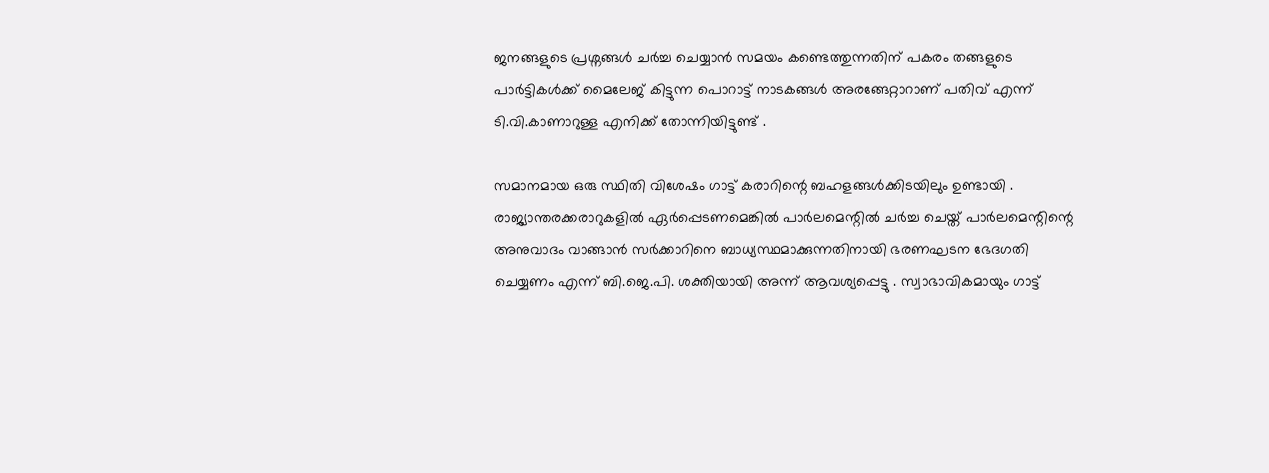ജനങ്ങളുടെ പ്രശ്നങ്ങള്‍ ചര്‍ച്ച ചെയ്യാന്‍ സമയം കണ്ടെത്തുന്നതിന് പകരം തങ്ങളുടെ പാര്‍ട്ടികള്‍ക്ക് മൈലേജ് കിട്ടുന്ന പൊറാട്ട് നാടകങ്ങള്‍ അരങ്ങേറ്റാറാണ് പതിവ് എന്ന് ടി.വി.കാണാറുള്ള എനിക്ക് തോന്നിയിട്ടുണ്ട് .

സമാനമായ ഒരു സ്ഥിതി വിശേഷം ഗാട്ട് കരാറിന്റെ ബഹളങ്ങള്‍ക്കിടയിലും ഉണ്ടായി . രാജ്യാന്തരക്കരാറുകളില്‍ ഏര്‍പ്പെടണമെങ്കില്‍ പാര്‍ലമെന്റില്‍ ചര്‍ച്ച ചെയ്ത് പാര്‍ലമെന്റിന്റെ അനുവാദം വാങ്ങാന്‍ സര്‍ക്കാറിനെ ബാധ്യസ്ഥമാക്കുന്നതിനായി ഭരണഘടന ഭേദഗതി ചെയ്യണം എന്ന് ബി.ജെ.പി. ശക്തിയായി അന്ന് ആവശ്യപ്പെട്ടു . സ്വാഭാവികമായും ഗാട്ട്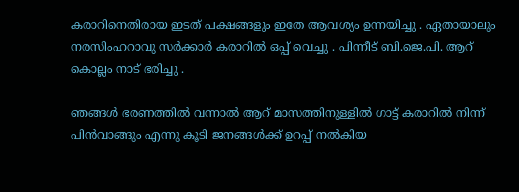കരാറിനെതിരായ ഇടത് പക്ഷങ്ങളും ഇതേ ആവശ്യം ഉന്നയിച്ചു . ഏതായാലും നരസിംഹറാവു സര്‍ക്കാര്‍ കരാറില്‍ ഒപ്പ് വെച്ചു . പിന്നീട് ബി.ജെ.പി. ആറ് കൊല്ലം നാട് ഭരിച്ചു .

ഞങ്ങള്‍ ഭരണത്തില്‍ വന്നാല്‍ ആറ് മാസത്തിനുള്ളില്‍ ഗാട്ട് കരാറില്‍ നിന്ന് പിന്‍‌വാങ്ങും എന്നു കൂടി ജനങ്ങള്‍ക്ക് ഉറപ്പ് നല്‍കിയ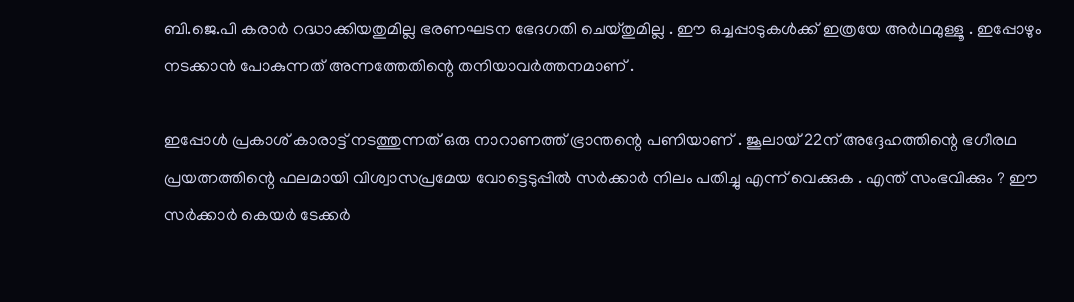ബി.ജെ.പി കരാര്‍ റദ്ധാക്കിയതുമില്ല ഭരണഘടന ഭേദഗതി ചെയ്തുമില്ല . ഈ ഒച്ചപ്പാടുകള്‍ക്ക് ഇത്രയേ അര്‍ഥമുള്ളൂ . ഇപ്പോഴും നടക്കാന്‍ പോകുന്നത് അന്നത്തേതിന്റെ തനിയാവര്‍ത്തനമാണ് .

ഇപ്പോള്‍ പ്രകാശ് കാരാട്ട് നടത്തുന്നത് ഒരു നാറാണത്ത് ഭ്രാന്തന്റെ പണിയാണ് . ജൂലായ് 22ന് അദ്ദേഹത്തിന്റെ ഭഗീരഥ പ്രയത്നത്തിന്റെ ഫലമായി വിശ്വാസപ്രമേയ വോട്ടെടുപ്പില്‍ സര്‍ക്കാര്‍ നിലം പതിച്ചു എന്ന് വെക്കുക . എന്ത് സംഭവിക്കും ? ഈ സര്‍ക്കാര്‍ കെയര്‍ ടേക്കര്‍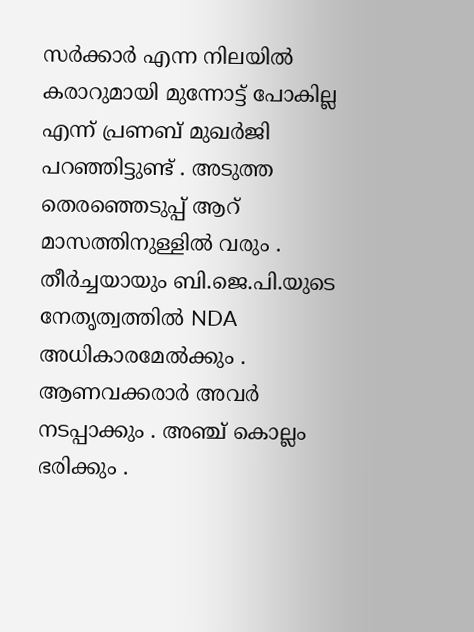സര്‍ക്കാര്‍ എന്ന നിലയില്‍ കരാറുമായി മുന്നോട്ട് പോകില്ല എന്ന് പ്രണബ് മുഖര്‍ജി പറഞ്ഞിട്ടുണ്ട് . അടുത്ത തെരഞ്ഞെടുപ്പ് ആറ് മാസത്തിനുള്ളില്‍ വരും . തീര്‍ച്ചയായും ബി.ജെ.പി.യുടെ നേതൃത്വത്തില്‍ NDA അധികാരമേല്‍ക്കും . ആണവക്കരാര്‍ അവര്‍ നടപ്പാക്കും . അഞ്ച് കൊല്ലം ഭരിക്കും .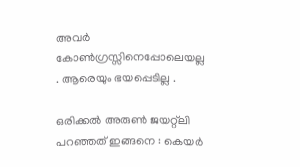അവര്‍ കോണ്‍ഗ്രസ്സിനെപ്പോലെയല്ല . ആരെയും ഭയപ്പെടില്ല .

ഒരിക്കല്‍ അരുണ്‍ ജയറ്റ്‌ലി പറഞ്ഞത് ഇങ്ങനെ : കെയര്‍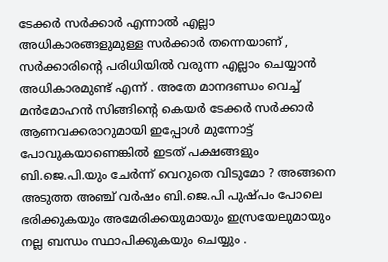ടേക്കര്‍ സര്‍ക്കാര്‍ എന്നാല്‍ എല്ലാ അധികാരങ്ങളുമുള്ള സര്‍ക്കാര്‍ തന്നെയാണ് , സര്‍ക്കാരിന്റെ പരിധിയില്‍ വരുന്ന എല്ലാം ചെയ്യാന്‍ അധികാരമുണ്ട് എന്ന് . അതേ മാനദണ്ഡം വെച്ച് മന്‍‌മോഹന്‍ സിങ്ങിന്റെ കെയര്‍ ടേക്കര്‍ സര്‍ക്കാര്‍ ആണവക്കരാറുമായി ഇപ്പോള്‍ മുന്നോട്ട് പോവുകയാണെങ്കില്‍ ഇടത് പക്ഷങ്ങളും ബി.ജെ.പി.യും ചേര്‍ന്ന് വെറുതെ വിടുമോ ? അങ്ങനെ അടുത്ത അഞ്ച് വര്‍ഷം ബി.ജെ.പി പുഷ്പം പോലെ ഭരിക്കുകയും അമേരിക്കയുമായും ഇസ്രയേലുമായും നല്ല ബന്ധം സ്ഥാപിക്കുകയും ചെയ്യും .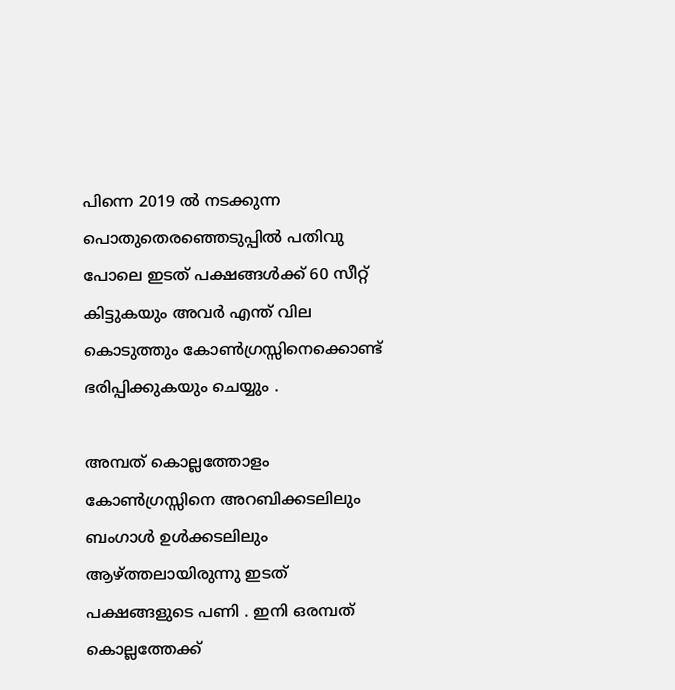പിന്നെ 2019 ല്‍ നടക്കുന്ന പൊതുതെരഞ്ഞെടുപ്പില്‍ പതിവു പോലെ ഇടത് പക്ഷങ്ങള്‍ക്ക് 60 സീറ്റ് കിട്ടുകയും അവര്‍ എന്ത് വില കൊടുത്തും കോണ്‍ഗ്രസ്സിനെക്കൊണ്ട് ഭരിപ്പിക്കുകയും ചെയ്യും .

അമ്പത് കൊല്ലത്തോളം കോണ്‍ഗ്രസ്സിനെ അറബിക്കടലിലും ബംഗാള്‍ ഉള്‍ക്കടലിലും ആഴ്ത്തലായിരുന്നു ഇടത് പക്ഷങ്ങളുടെ പണി . ഇനി ഒരമ്പത് കൊല്ലത്തേക്ക്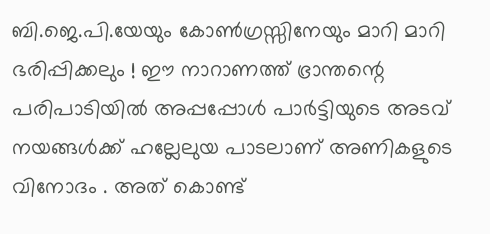ബി.ജെ.പി.യേയും കോണ്‍ഗ്രസ്സിനേയും മാറി മാറി ഭരിപ്പിക്കലും ! ഈ നാറാണത്ത് ഭ്രാന്തന്റെ പരിപാടിയില്‍ അപ്പപ്പോള്‍ പാര്‍ട്ടിയുടെ അടവ് നയങ്ങള്‍ക്ക് ഹല്ലേലുയ പാടലാണ് അണികളുടെ വിനോദം . അത് കൊണ്ട്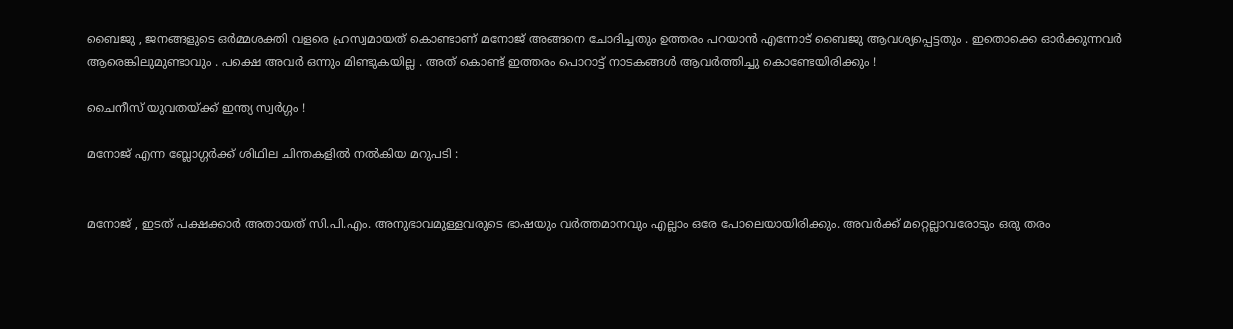ബൈജു , ജനങ്ങളുടെ ഒര്‍മ്മശക്തി വളരെ ഹ്രസ്വമായത് കൊണ്ടാണ് മനോജ് അങ്ങനെ ചോദിച്ചതും ഉത്തരം പറയാന്‍ എന്നോട് ബൈജു ആവശ്യപ്പെട്ടതും . ഇതൊക്കെ ഓര്‍ക്കുന്നവര്‍ ആരെങ്കിലുമുണ്ടാവും . പക്ഷെ അവര്‍ ഒന്നും മിണ്ടുകയില്ല . അത് കൊണ്ട് ഇത്തരം പൊറാട്ട് നാടകങ്ങള്‍ ആവര്‍ത്തിച്ചു കൊണ്ടേയിരിക്കും !

ചൈനീസ് യുവതയ്ക്ക് ഇന്ത്യ സ്വര്‍ഗ്ഗം !

മനോജ് എന്ന ബ്ലോഗ്ഗര്‍ക്ക് ശിഥില ചിന്തകളില്‍ നല്‍കിയ മറുപടി :


മനോജ് , ഇടത് പക്ഷക്കാര്‍ അതായത് സി.പി.എം. അനുഭാവമുള്ളവരുടെ ഭാഷയും വര്‍ത്തമാനവും എല്ലാം ഒരേ പോലെയായിരിക്കും. അവര്‍ക്ക് മറ്റെല്ലാവരോടും ഒരു തരം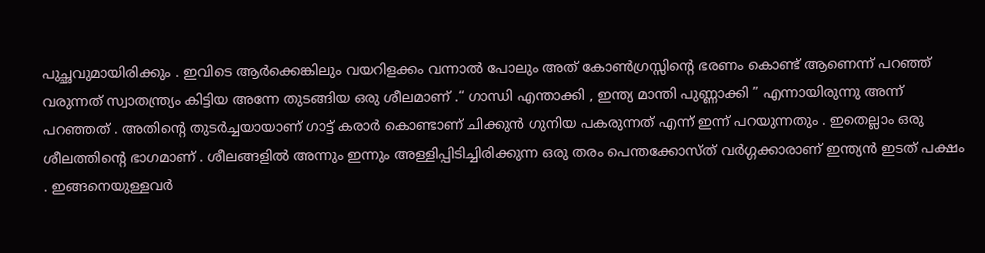പുച്ഛവുമായിരിക്കും . ഇവിടെ ആര്‍ക്കെങ്കിലും വയറിളക്കം വന്നാല്‍ പോലും അത് കോണ്‍ഗ്രസ്സിന്റെ ഭരണം കൊണ്ട് ആണെന്ന് പറഞ്ഞ് വരുന്നത് സ്വാതന്ത്ര്യം കിട്ടിയ അന്നേ തുടങ്ങിയ ഒരു ശീലമാണ് .“ ഗാന്ധി എന്താക്കി , ഇന്ത്യ മാന്തി പുണ്ണാക്കി ” എന്നായിരുന്നു അന്ന് പറഞ്ഞത് . അതിന്റെ തുടര്‍ച്ചയായാണ് ഗാട്ട് കരാര്‍ കൊണ്ടാണ് ചിക്കുന്‍ ഗുനിയ പകരുന്നത് എന്ന് ഇന്ന് പറയുന്നതും . ഇതെല്ലാം ഒരു ശീലത്തിന്റെ ഭാഗമാണ് . ശീലങ്ങളില്‍ അന്നും ഇന്നും അള്ളിപ്പിടിച്ചിരിക്കുന്ന ഒരു തരം പെന്തക്കോസ്ത് വര്‍ഗ്ഗക്കാരാണ് ഇന്ത്യന്‍ ഇടത് പക്ഷം . ഇങ്ങനെയുള്ളവര്‍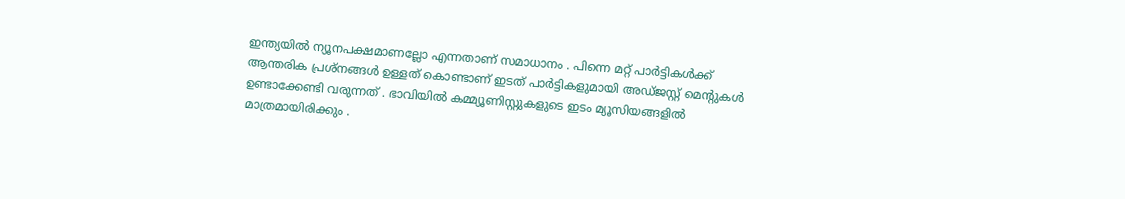ഇന്ത്യയില്‍ ന്യൂനപക്ഷമാണല്ലോ എന്നതാണ് സമാധാനം . പിന്നെ മറ്റ് പാര്‍ട്ടികള്‍ക്ക് ആന്തരിക പ്രശ്നങ്ങള്‍ ഉള്ളത് കൊണ്ടാണ് ഇടത് പാര്‍ട്ടികളുമായി അഡ്‌ജസ്റ്റ് മെന്റുകള്‍ ഉണ്ടാക്കേണ്ടി വരുന്നത് . ഭാവിയില്‍ കമ്മ്യൂണിസ്റ്റുകളുടെ ഇടം മ്യൂസിയങ്ങളില്‍ മാത്രമായിരിക്കും .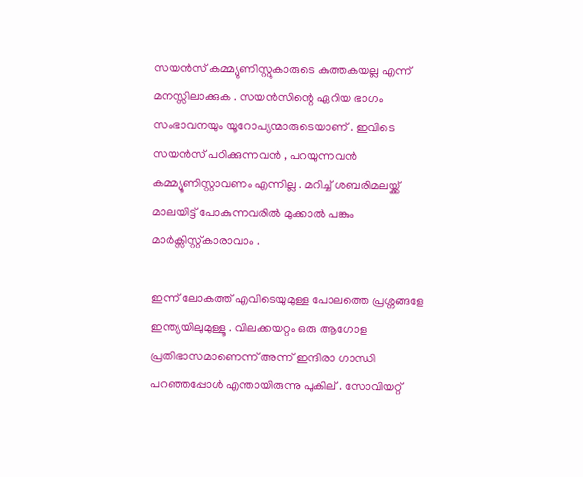സയന്‍സ് കമ്മ്യുണിസ്റ്റുകാരുടെ കുത്തകയല്ല എന്ന് മനസ്സിലാക്കുക . സയന്‍സിന്റെ ഏറിയ ഭാഗം സംഭാവനയും യൂറോപ്യന്മാരുടെയാണ് . ഇവിടെ സയന്‍സ് പഠിക്കുന്നവന്‍ , പറയുന്നവന്‍ കമ്മ്യൂണിസ്റ്റാവണം എന്നില്ല . മറിച്ച് ശബരിമലയ്ക്ക് മാലയിട്ട് പോകുന്നവരില്‍ മുക്കാല്‍ പങ്കും മാര്‍ക്സിസ്റ്റ്കാരാവാം .

ഇന്ന് ലോകത്ത് എവിടെയുമുള്ള പോലത്തെ പ്രശ്നങ്ങളേ ഇന്ത്യയിലുമുള്ളൂ . വിലക്കയറ്റം ഒരു ആഗോള പ്രതിഭാസമാണെന്ന് അന്ന് ഇന്ദിരാ ഗാന്ധി പറഞ്ഞപ്പോള്‍ എന്തായിരുന്നു പുകില് . സോവിയറ്റ്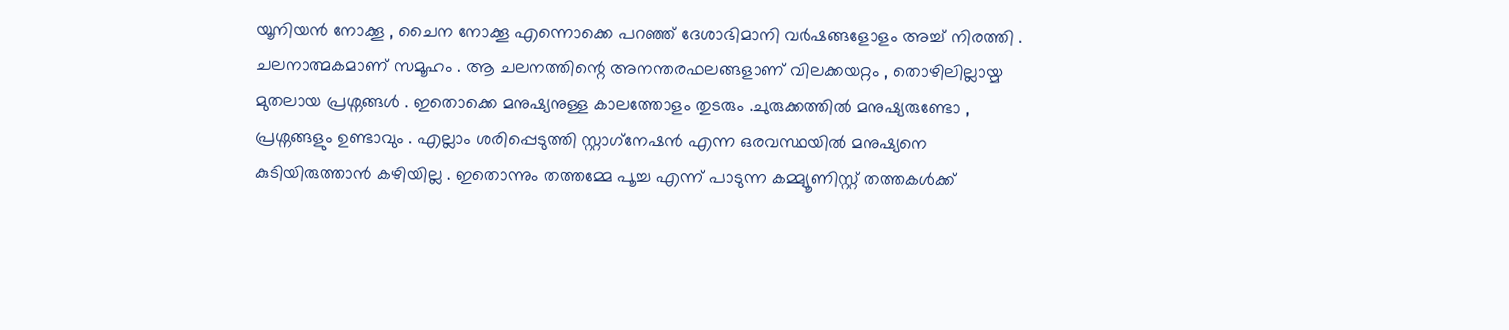യൂനിയന്‍ നോക്കൂ , ചൈന നോക്കൂ എന്നൊക്കെ പറഞ്ഞ് ദേശാഭിമാനി വര്‍ഷങ്ങളോളം അച്ച് നിരത്തി . ചലനാത്മകമാണ് സമൂഹം . ആ ചലനത്തിന്റെ അനന്തരഫലങ്ങളാണ് വിലക്കയറ്റം , തൊഴിലില്ലായ്മ മുതലായ പ്രശ്നങ്ങള്‍ . ഇതൊക്കെ മനുഷ്യനുള്ള കാലത്തോളം തുടരും .ചുരുക്കത്തില്‍ മനുഷ്യരുണ്ടോ , പ്രശ്നങ്ങളും ഉണ്ടാവും . എല്ലാം ശരിപ്പെടുത്തി സ്റ്റാഗ്‌നേഷന്‍ എന്ന ഒരവസ്ഥയില്‍ മനുഷ്യനെ കുടിയിരുത്താന്‍ കഴിയില്ല . ഇതൊന്നും തത്തമ്മേ പൂച്ച എന്ന് പാടുന്ന കമ്മ്യൂണിസ്റ്റ് തത്തകള്‍ക്ക്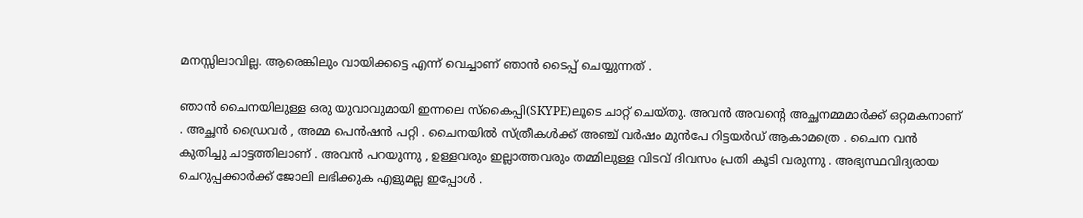മനസ്സിലാവില്ല. ആരെങ്കിലും വായിക്കട്ടെ എന്ന് വെച്ചാണ് ഞാന്‍ ടൈപ്പ് ചെയ്യുന്നത് .

ഞാന്‍ ചൈനയിലുള്ള ഒരു യുവാവുമായി ഇന്നലെ സ്കൈപ്പി(SKYPE)ലൂടെ ചാറ്റ് ചെയ്തു. അവന്‍ അവന്റെ അച്ഛനമ്മമാര്‍ക്ക് ഒറ്റമകനാണ് . അച്ഛന്‍ ഡ്രൈവര്‍ , അമ്മ പെന്‍ഷന്‍ പറ്റി . ചൈനയില്‍ സ്ത്രീകള്‍ക്ക് അഞ്ച് വര്‍ഷം മുന്‍പേ റിട്ടയര്‍ഡ് ആകാമത്രെ . ചൈന വന്‍ കുതിച്ചു ചാട്ടത്തിലാണ് . അവന്‍ പറയുന്നു , ഉള്ളവരും ഇല്ലാത്തവരും തമ്മിലുള്ള വിടവ് ദിവസം പ്രതി കൂടി വരുന്നു . അഭ്യസ്ഥവിദ്യരായ ചെറുപ്പക്കാര്‍ക്ക് ജോലി ലഭിക്കുക എളുമല്ല ഇപ്പോള്‍ .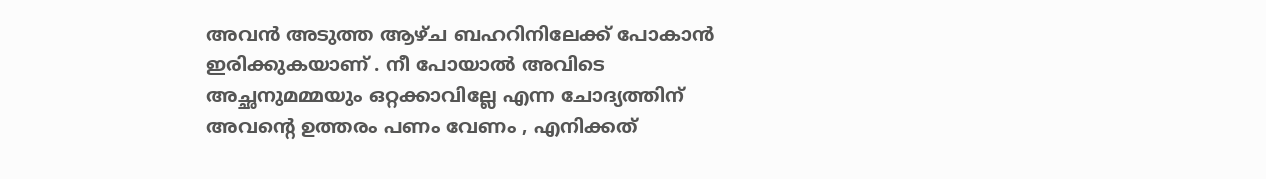അവന്‍ അടുത്ത ആഴ്ച ബഹറിനിലേക്ക് പോകാന്‍ ഇരിക്കുകയാണ് . നീ പോയാല്‍ അവിടെ അച്ഛനുമമ്മയും ഒറ്റക്കാവില്ലേ എന്ന ചോദ്യത്തിന് അവന്റെ ഉത്തരം പണം വേണം , എനിക്കത്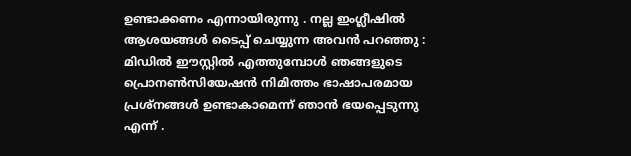ഉണ്ടാക്കണം എന്നായിരുന്നു . നല്ല ഇംഗ്ലീഷില്‍ ആശയങ്ങള്‍ ടൈപ്പ് ചെയ്യുന്ന അവന്‍ പറഞ്ഞു : മിഡില്‍ ഈസ്റ്റില്‍ എത്തുമ്പോള്‍ ഞങ്ങളുടെ പ്രൊനണ്‍സിയേഷന്‍ നിമിത്തം ഭാഷാപരമായ പ്രശ്നങ്ങള്‍ ഉണ്ടാകാമെന്ന് ഞാന്‍ ഭയപ്പെടുന്നു എന്ന് .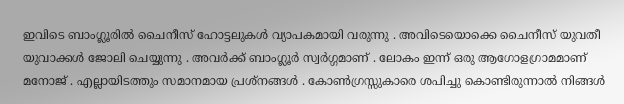ഇവിടെ ബാംഗ്ലൂരില്‍ ചൈനീ‍സ് ഹോട്ടലുകള്‍ വ്യാപകമായി വരുന്നു . അവിടെയൊക്കെ ചൈനീസ് യുവതീ യുവാക്കള്‍ ജോലി ചെയ്യുന്നു . അവര്‍ക്ക് ബാംഗ്ലൂര്‍ സ്വര്‍ഗ്ഗമാണ് . ലോകം ഇന്ന് ഒരു ആഗോളഗ്രാമമാണ് മനോജ് . എല്ലായിടത്തും സമാനമായ പ്രശ്നങ്ങള്‍ . കോണ്‍ഗ്രസ്സുകാരെ ശപിച്ചു കൊണ്ടിരുന്നാല്‍ നിങ്ങള്‍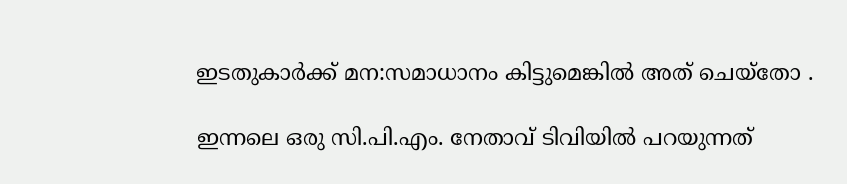ഇടതുകാര്‍ക്ക് മന:സമാധാനം കിട്ടുമെങ്കില്‍ അത് ചെയ്തോ .

ഇന്നലെ ഒരു സി.പി.എം. നേതാവ് ടിവിയില്‍ പറയുന്നത്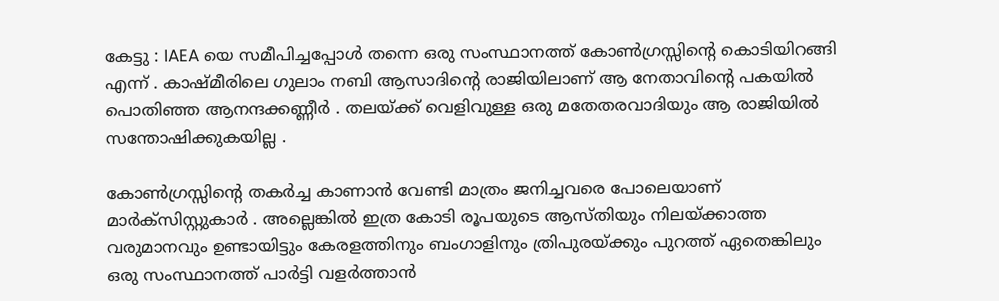കേട്ടു : IAEA യെ സമീപിച്ചപ്പോള്‍ തന്നെ ഒരു സംസ്ഥാനത്ത് കോണ്‍ഗ്രസ്സിന്റെ കൊടിയിറങ്ങി എന്ന് . കാഷ്മീരിലെ ഗുലാം നബി ആസാദിന്റെ രാജിയിലാണ് ആ നേതാവിന്റെ പകയില്‍ പൊതിഞ്ഞ ആനന്ദക്കണ്ണീര്‍ . തലയ്ക്ക് വെളിവുള്ള ഒരു മതേതരവാദിയും ആ രാജിയില്‍ സന്തോഷിക്കുകയില്ല .

കോണ്‍ഗ്രസ്സിന്റെ തകര്‍ച്ച കാണാന്‍ വേണ്ടി മാത്രം ജനിച്ചവരെ പോലെയാണ് മാര്‍ക്സിസ്റ്റുകാര്‍ . അല്ലെങ്കില്‍ ഇത്ര കോടി രൂപയുടെ ആസ്തിയും നിലയ്ക്കാത്ത വരുമാനവും ഉണ്ടായിട്ടും കേരളത്തിനും ബംഗാളിനും ത്രിപുരയ്ക്കും പുറത്ത് ഏതെങ്കിലും ഒരു സംസ്ഥാനത്ത് പാര്‍ട്ടി വളര്‍ത്താന്‍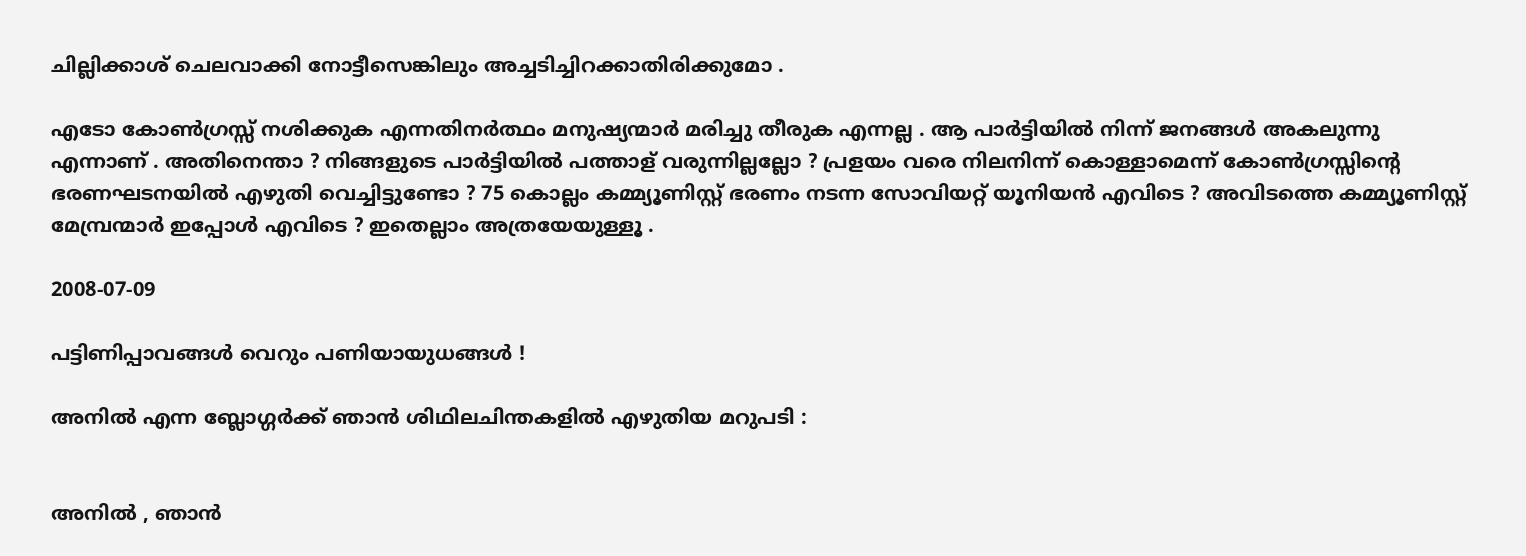ചില്ലിക്കാശ് ചെലവാക്കി നോട്ടീസെങ്കിലും അച്ചടിച്ചിറക്കാതിരിക്കുമോ .

എടോ കോണ്‍ഗ്രസ്സ് നശിക്കുക എന്നതിനര്‍ത്ഥം മനുഷ്യന്മാര്‍ മരിച്ചു തീരുക എന്നല്ല . ആ പാര്‍ട്ടിയില്‍ നിന്ന് ജനങ്ങള്‍ അകലുന്നു എന്നാണ് . അതിനെന്താ ? നിങ്ങളുടെ പാര്‍ട്ടിയില്‍ പത്താള് വരുന്നില്ലല്ലോ ? പ്രളയം വരെ നിലനിന്ന് കൊള്ളാമെന്ന് കോണ്‍ഗ്രസ്സിന്റെ ഭരണഘടനയില്‍ എഴുതി വെച്ചിട്ടുണ്ടോ ? 75 കൊല്ലം കമ്മ്യൂണിസ്റ്റ് ഭരണം നടന്ന സോവിയറ്റ് യൂനിയന്‍ എവിടെ ? അവിടത്തെ കമ്മ്യൂണിസ്റ്റ് മേമ്പ്രന്മാര്‍ ഇപ്പോള്‍ എവിടെ ? ഇതെല്ലാം അത്രയേയുള്ളൂ .

2008-07-09

പട്ടിണിപ്പാവങ്ങള്‍ വെറും പണിയായുധങ്ങള്‍ !

അനില്‍ എന്ന ബ്ലോഗ്ഗര്‍ക്ക് ഞാന്‍ ശിഥിലചിന്തകളില്‍ എഴുതിയ മറുപടി :


അനില്‍ , ഞാന്‍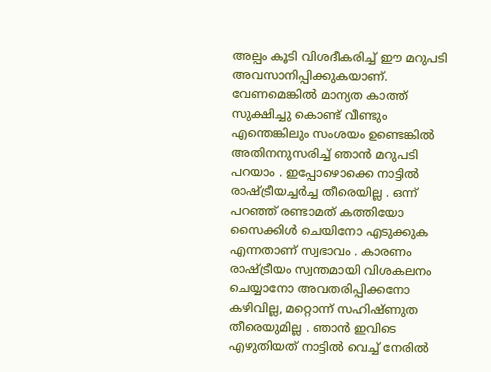അല്പം കൂടി വിശദീകരിച്ച് ഈ മറുപടി അവസാനിപ്പിക്കുകയാണ്. വേണമെങ്കില്‍ മാന്യത കാത്ത് സുക്ഷിച്ചു കൊണ്ട് വീണ്ടും എന്തെങ്കിലും സംശയം ഉണ്ടെങ്കില്‍ അതിനനുസരിച്ച് ഞാന്‍ മറുപടി പറയാം . ഇപ്പോഴൊക്കെ നാട്ടില്‍ രാഷ്ട്രീയച്ചര്‍ച്ച തീരെയില്ല . ഒന്ന് പറഞ്ഞ് രണ്ടാമത് കത്തിയോ സൈക്കിള്‍ ചെയിനോ എടുക്കുക എന്നതാണ് സ്വഭാവം . കാരണം രാഷ്ട്രീയം സ്വന്തമായി വിശകലനം ചെയ്യാനോ അവതരിപ്പിക്കനോ കഴിവില്ല, മറ്റൊന്ന് സഹിഷ്ണുത തീരെയുമില്ല . ഞാന്‍ ഇവിടെ എഴുതിയത് നാട്ടില്‍ വെച്ച് നേരില്‍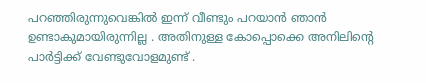പറഞ്ഞിരുന്നുവെങ്കില്‍ ഇന്ന് വീണ്ടും പറയാന്‍ ഞാന്‍ ഉണ്ടാകുമായിരുന്നില്ല . അതിനുള്ള കോപ്പൊക്കെ അനിലിന്റെ പാര്‍ട്ടിക്ക് വേണ്ടുവോളമുണ്ട് .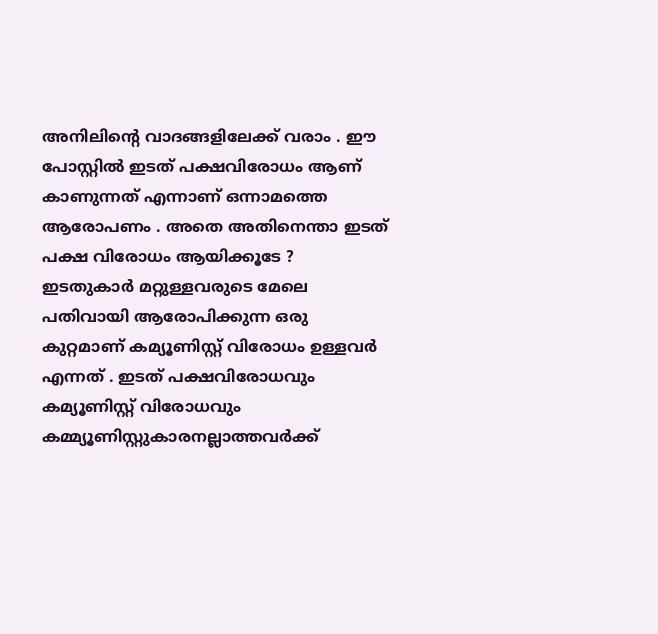അനിലിന്റെ വാദങ്ങളിലേക്ക് വരാം . ഈ പോസ്റ്റില്‍ ഇടത് പക്ഷവിരോധം ആണ് കാണുന്നത് എന്നാണ് ഒന്നാമത്തെ ആരോപണം . അതെ അതിനെന്താ ഇടത് പക്ഷ വിരോധം ആയിക്കൂടേ ? ഇടതുകാര്‍ മറ്റുള്ളവരുടെ മേലെ പതിവായി ആരോപിക്കുന്ന ഒരു കുറ്റമാണ് കമ്യൂണിസ്റ്റ് വിരോധം ഉള്ളവര്‍ എന്നത് . ഇടത് പക്ഷവിരോധവും കമ്യൂണിസ്റ്റ് വിരോധവും കമ്മ്യൂണിസ്റ്റുകാരനല്ലാത്തവര്‍ക്ക്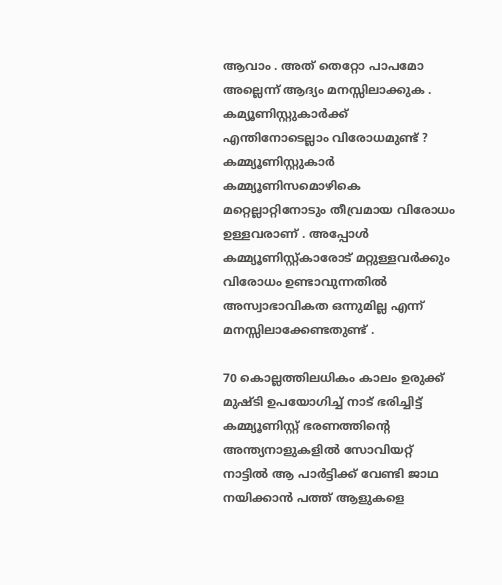ആവാം . അത് തെറ്റോ പാപമോ അല്ലെന്ന് ആദ്യം മനസ്സിലാക്കുക . കമ്യൂണിസ്റ്റുകാര്‍ക്ക് എന്തിനോടെല്ലാം വിരോധമുണ്ട് ? കമ്മ്യൂണിസ്റ്റുകാര്‍ കമ്മ്യൂണിസമൊഴികെ മറ്റെല്ലാറ്റിനോടും തീവ്രമായ വിരോധം ഉള്ളവരാണ് . അപ്പോള്‍ കമ്മ്യൂണിസ്റ്റ്കാരോട് മറ്റുള്ളവര്‍ക്കും വിരോധം ഉണ്ടാവുന്നതില്‍ അസ്വാഭാവികത ഒന്നുമില്ല എന്ന് മനസ്സിലാക്കേണ്ടതുണ്ട് .

70 കൊല്ലത്തിലധികം കാലം ഉരുക്ക് മുഷ്ടി ഉപയോഗിച്ച് നാട് ഭരിച്ചിട്ട് കമ്മ്യൂണിസ്റ്റ് ഭരണത്തിന്റെ അന്ത്യനാളുകളില്‍ സോവിയറ്റ് നാട്ടില്‍ ആ പാര്‍ട്ടിക്ക് വേണ്ടി ജാഥ നയിക്കാന്‍ പത്ത് ആളുകളെ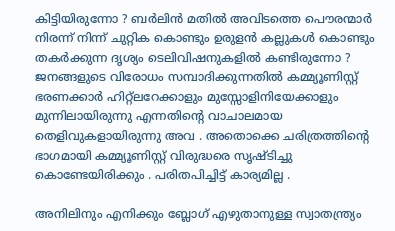കിട്ടിയിരുന്നോ ? ബര്‍ലിന്‍ മതില്‍ അവിടത്തെ പൌരന്മാര്‍ നിരന്ന് നിന്ന് ചുറ്റിക കൊണ്ടും ഉരുളന്‍ കല്ലുകള്‍ കൊണ്ടും തകര്‍ക്കുന്ന ദൃശ്യം ടെലിവിഷനുകളില്‍ കണ്ടിരുന്നോ ? ജനങ്ങളുടെ വിരോധം സമ്പാദിക്കുന്നതില്‍ കമ്മ്യൂണിസ്റ്റ് ഭരണക്കാര്‍ ഹിറ്റ്ലറേക്കാളും മുസ്സോളിനിയേക്കാളും മുന്നിലായിരുന്നു എന്നതിന്റെ വാചാലമായ തെളിവുകളായിരുന്നു അവ . അതൊക്കെ ചരിത്രത്തിന്റെ ഭാഗമായി കമ്മ്യൂണിസ്റ്റ് വിരുദ്ധരെ സൃഷ്ടിച്ചു കൊണ്ടേയിരിക്കും . പരിതപിച്ചിട്ട് കാര്യമില്ല .

അനിലിനും എനിക്കും ബ്ലോഗ് എഴുതാനുള്ള സ്വാതന്ത്ര്യം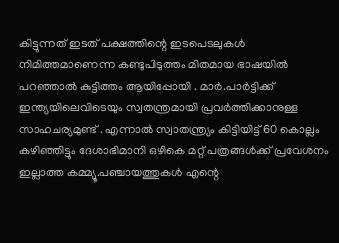കിട്ടുന്നത് ഇടത് പക്ഷത്തിന്റെ ഇടപെടലുകള്‍ നിമിത്തമാണെന്ന കണ്ടുപിടുത്തം മിതമായ ഭാഷയില്‍ പറഞ്ഞാല്‍ കുട്ടിത്തം ആയിപ്പോയി . മാര്‍.പാര്‍ട്ടിക്ക് ഇന്ത്യയിലെവിടെയും സ്വതന്ത്രമായി പ്രവര്‍ത്തിക്കാനുള്ള സാഹചര്യമുണ്ട് . എന്നാല്‍ സ്വാതന്ത്ര്യം കിട്ടിയിട്ട് 60 കൊല്ലം കഴിഞ്ഞിട്ടും ദേശാഭിമാനി ഒഴികെ മറ്റ് പത്രങ്ങള്‍ക്ക് പ്രവേശനം ഇല്ലാത്ത കമ്മ്യൂ.പഞ്ചായത്തുകള്‍ എന്റെ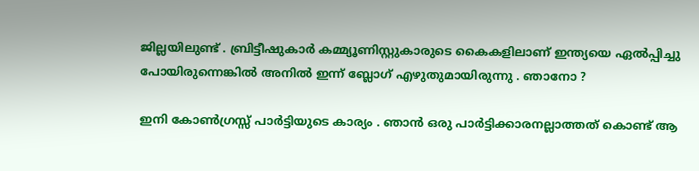ജില്ലയിലുണ്ട് . ബ്രിട്ടീഷുകാര്‍ കമ്മ്യൂണിസ്റ്റുകാരുടെ കൈകളിലാണ് ഇന്ത്യയെ ഏല്‍പ്പിച്ചു പോയിരുന്നെങ്കില്‍ അനില്‍ ഇന്ന് ബ്ലോഗ് എഴുതുമായിരുന്നു . ഞാനോ ?

ഇനി കോണ്‍ഗ്രസ്സ് പാര്‍ട്ടിയുടെ കാര്യം . ഞാന്‍ ഒരു പാര്‍ട്ടിക്കാരനല്ലാത്തത് കൊണ്ട് ആ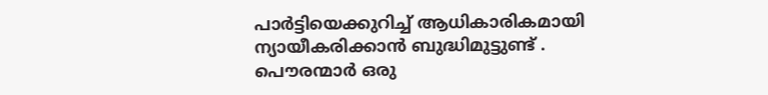പാര്‍ട്ടിയെക്കുറിച്ച് ആധികാരികമായി ന്യായീകരിക്കാന്‍ ബുദ്ധിമുട്ടുണ്ട് . പൌരന്മാര്‍ ഒരു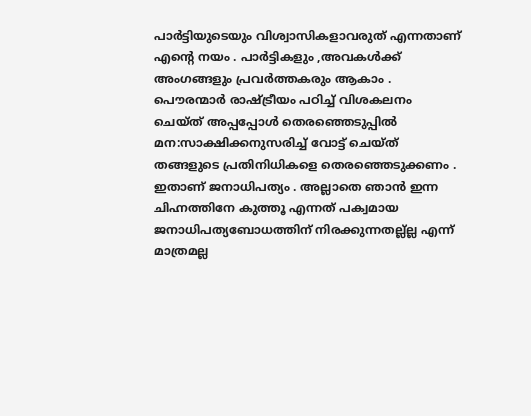പാര്‍ട്ടിയുടെയും വിശ്വാസികളാവരുത് എന്നതാണ് എന്റെ നയം . പാര്‍ട്ടികളും ,അവകള്‍ക്ക് അംഗങ്ങളും പ്രവര്‍ത്തകരും ആകാം . പൌരന്മാര്‍ രാഷ്ട്രീയം പഠിച്ച് വിശകലനം ചെയ്ത് അപ്പപ്പോള്‍ തെരഞ്ഞെടുപ്പില്‍ മന:സാക്ഷിക്കനുസരിച്ച് വോട്ട് ചെയ്ത് തങ്ങളുടെ പ്രതിനിധികളെ തെരഞ്ഞെടുക്കണം . ഇതാണ് ജനാധിപത്യം . അല്ലാതെ ഞാന്‍ ഇന്ന ചിഹ്നത്തിനേ കുത്തൂ എന്നത് പക്വമായ ജനാധിപത്യബോധത്തിന് നിരക്കുന്നതല്ല്ല്ല എന്ന് മാത്രമല്ല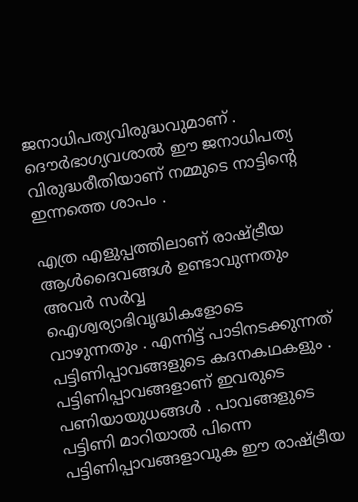ജനാധിപത്യവിരുദ്ധവുമാണ് . ദൌര്‍ഭാഗ്യവശാല്‍ ഈ ജനാധിപത്യ വിരുദ്ധരീതിയാണ് നമ്മുടെ നാട്ടിന്റെ ഇന്നത്തെ ശാപം .

എത്ര എളുപ്പത്തിലാണ് രാഷ്ട്രീയ ആള്‍ദൈവങ്ങള്‍ ഉണ്ടാവുന്നതും അവര്‍ സര്‍വ്വ ഐശ്വര്യാഭിവൃദ്ധികളോടെ വാഴുന്നതും . എന്നിട്ട് പാടിനടക്കുന്നത് പട്ടിണിപ്പാവങ്ങളുടെ കദനകഥകളും . പട്ടിണിപ്പാവങ്ങളാണ് ഇവരുടെ പണിയായുധങ്ങള്‍ . പാവങ്ങളുടെ പട്ടിണി മാറിയാല്‍ പിന്നെ പട്ടിണിപ്പാവങ്ങളാവുക ഈ രാഷ്ട്രീയ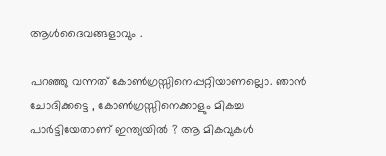ആള്‍ദൈവങ്ങളാവും .

പറഞ്ഞു വന്നത് കോണ്‍ഗ്രസ്സിനെപ്പറ്റിയാണല്ലൊ. ഞാന്‍ ചോദിക്കട്ടെ , കോണ്‍ഗ്രസ്സിനെക്കാളും മികച്ച പാര്‍ട്ടിയേതാണ് ഇന്ത്യയില്‍ ? ആ മികവുകള്‍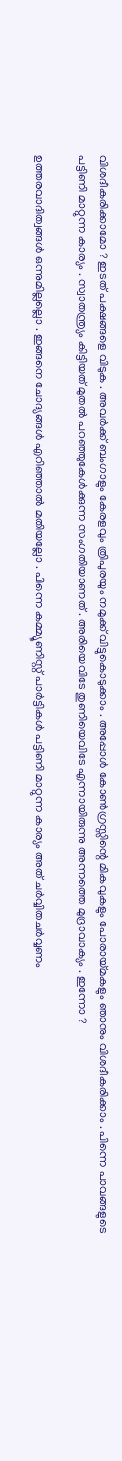വിശദീകരിക്കാമോ ? ഇടത് പക്ഷങ്ങളെ വിടുക . അവര്‍ക്ക് ബംഗാളും കേരളവും ത്രിപുരയും നമുക്ക് വിട്ടുകൊടുക്കാം . അപ്പോള്‍ കോണ്‍ഗ്രസ്സിന്റെ മികവുകളും പോരായ്മകളും ഞാനും വിശദീകരിക്കാം . പിന്നെ പാവങ്ങളുടെ പട്ടിണി മാറ്റുന്ന കാര്യം . സ്വാതന്ത്ര്യം കിട്ടിയത് മുതല്‍ പറഞ്ഞുകേള്‍ക്കുന്ന സംഗതിയാണത് . അരിയെവിടേ തുണിയെവിടേ എന്നായിരുന്നു അന്നത്തെ മുദ്രാവാക്യം . ഇന്നോ ?

ഉത്തരവാദിത്വങ്ങള്‍ ഒന്നുമില്ലല്ലൊ . ഇങ്ങനെ ചോദ്യങ്ങള്‍ എറിഞ്ഞാല്‍ മതിയല്ലോ . പിന്നെ കമ്മ്യൂണിസ്റ്റ് പാര്‍ട്ടികള്‍ പട്ടിണി മാറ്റുന്ന കാര്യം അത് ചര്‍വ്വിതചര്‍വ്വണം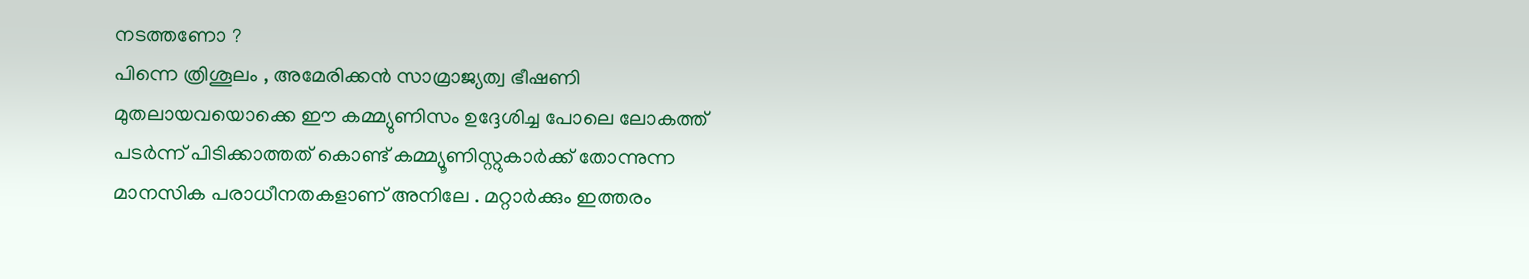നടത്തണോ ?
പിന്നെ ത്രിശൂലം , അമേരിക്കന്‍ സാമ്രാജ്യത്വ ഭീഷണി മുതലായവയൊക്കെ ഈ കമ്മ്യുണിസം ഉദ്ദേശിച്ച പോലെ ലോകത്ത് പടര്‍ന്ന് പിടിക്കാത്തത് കൊണ്ട് കമ്മ്യൂണിസ്റ്റുകാര്‍ക്ക് തോന്നുന്ന മാനസിക പരാധീനതകളാണ് അനിലേ . മറ്റാര്‍ക്കും ഇത്തരം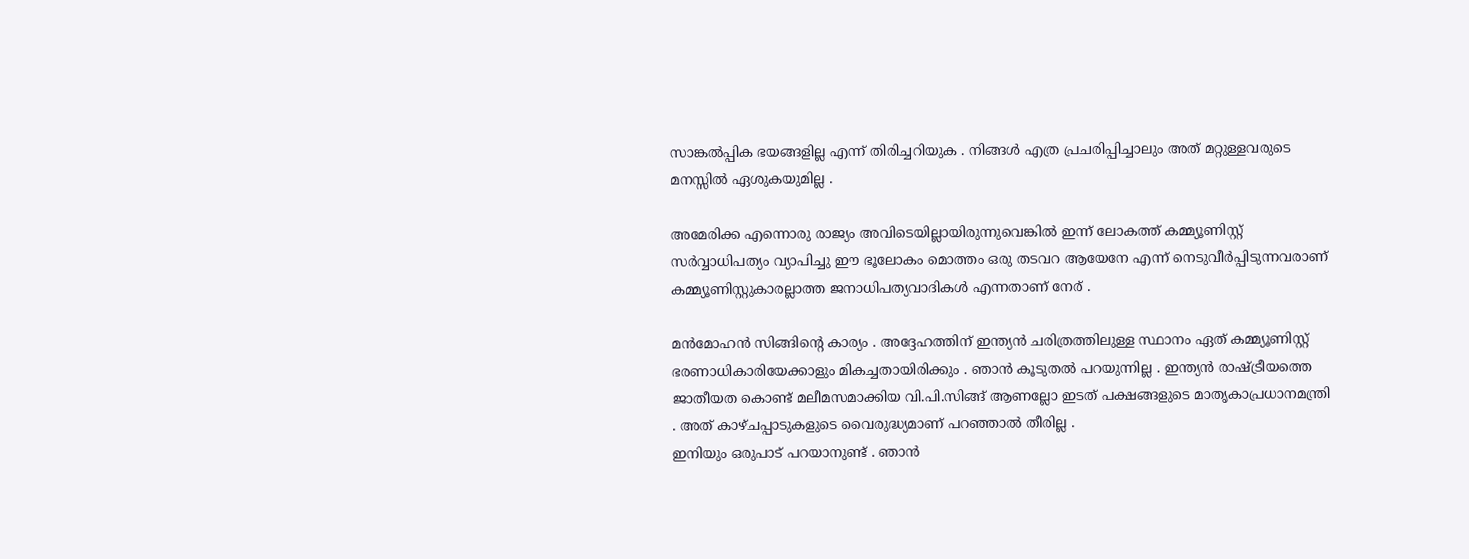സാങ്കല്‍പ്പിക ഭയങ്ങളില്ല എന്ന് തിരിച്ചറിയുക . നിങ്ങള്‍ എത്ര പ്രചരിപ്പിച്ചാലും അത് മറ്റുള്ളവരുടെ മനസ്സില്‍ ഏശുകയുമില്ല .

അമേരിക്ക എന്നൊരു രാജ്യം അവിടെയില്ലായിരുന്നുവെങ്കില്‍ ഇന്ന് ലോകത്ത് കമ്മ്യൂണിസ്റ്റ് സര്‍വ്വാധിപത്യം വ്യാപിച്ചു ഈ ഭൂലോകം മൊത്തം ഒരു തടവറ ആയേനേ എന്ന് നെടുവീര്‍പ്പിടുന്നവരാണ് കമ്മ്യൂണിസ്റ്റുകാരല്ലാത്ത ജനാധിപത്യവാദികള്‍ എന്നതാണ് നേര് .

മന്‍‌മോഹന്‍ സിങ്ങിന്റെ കാര്യം . അദ്ദേഹത്തിന് ഇന്ത്യന്‍ ചരിത്രത്തിലുള്ള സ്ഥാനം ഏത് കമ്മ്യൂണിസ്റ്റ് ഭരണാധികാരിയേക്കാളും മികച്ചതായിരിക്കും . ഞാന്‍ കൂടുതല്‍ പറയുന്നില്ല . ഇന്ത്യന്‍ രാഷ്ട്രീയത്തെ ജാതീയത കൊണ്ട് മലീമസമാക്കിയ വി.പി.സിങ്ങ് ആണല്ലോ ഇടത് പക്ഷങ്ങളുടെ മാതൃകാപ്രധാനമന്ത്രി . അത് കാഴ്ചപ്പാടുകളുടെ വൈരുദ്ധ്യമാണ് പറഞ്ഞാല്‍ തീരില്ല .
ഇനിയും ഒരുപാട് പറയാനുണ്ട് . ഞാന്‍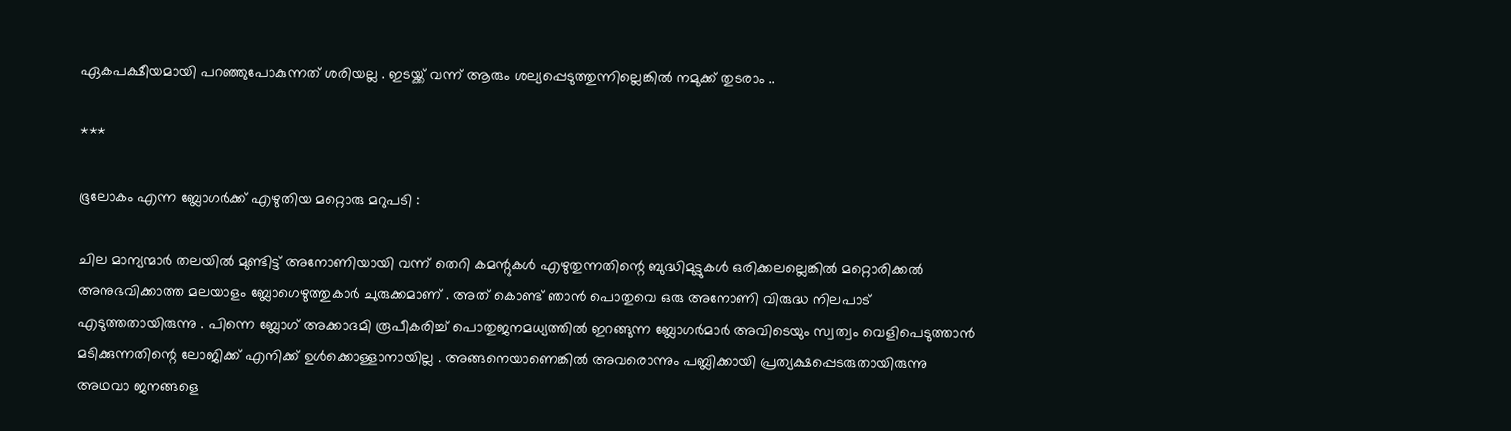ഏകപക്ഷീയമായി പറഞ്ഞുപോകുന്നത് ശരിയല്ല . ഇടയ്ക്ക് വന്ന് ആരും ശല്യപ്പെടുത്തുന്നില്ലെങ്കില്‍ നമുക്ക് തുടരാം ..

***

ഭൂലോകം എന്ന ബ്ലോഗര്‍ക്ക് എഴുതിയ മറ്റൊരു മറുപടി :

ചില മാന്യന്മാര്‍ തലയില്‍ മുണ്ടിട്ട് അനോണിയായി വന്ന് തെറി കമന്റുകള്‍ എഴുതുന്നതിന്റെ ബുദ്ധിമുട്ടുകള്‍ ഒരിക്കലല്ലെങ്കില്‍ മറ്റൊരിക്കല്‍ അനുഭവിക്കാത്ത മലയാളം ബ്ലോഗെഴുത്തുകാര്‍ ചുരുക്കമാണ് . അത് കൊണ്ട് ഞാന്‍ പൊതുവെ ഒരു അനോണി വിരുദ്ധ നിലപാട് എടുത്തതായിരുന്നു . പിന്നെ ബ്ലോഗ് അക്കാദമി രൂപീകരിച്ച് പൊതുജനമധ്യത്തില്‍ ഇറങ്ങുന്ന ബ്ലോഗര്‍മാര്‍ അവിടെയും സ്വത്വം വെളിപെടുത്താന്‍ മടിക്കുന്നതിന്റെ ലോജിക്ക് എനിക്ക് ഉള്‍ക്കൊള്ളാനായില്ല . അങ്ങനെയാണെങ്കില്‍ അവരൊന്നും പബ്ലിക്കായി പ്രത്യക്ഷപ്പെടരുതായിരുന്നു അഥവാ ജനങ്ങളെ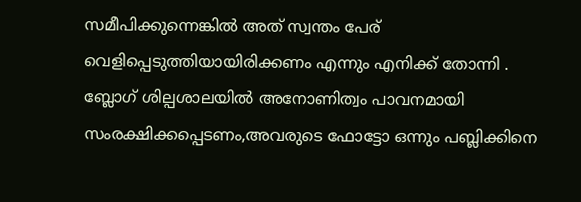സമീപിക്കുന്നെങ്കില്‍ അത് സ്വന്തം പേര് വെളിപ്പെടുത്തിയായിരിക്കണം എന്നും എനിക്ക് തോന്നി . ബ്ലോഗ് ശില്പശാലയില്‍ അനോണിത്വം പാവനമായി സംരക്ഷിക്കപ്പെടണം,അവരുടെ ഫോട്ടോ ഒന്നും പബ്ലിക്കിനെ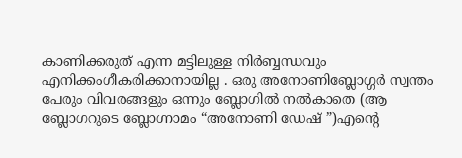കാണിക്കരുത് എന്ന മട്ടിലുള്ള നിര്‍ബ്ബന്ധവും എനിക്കംഗീകരിക്കാനായില്ല . ഒരു അനോണിബ്ലോഗ്ഗര്‍ സ്വന്തം പേരും വിവരങ്ങളും ഒന്നും ബ്ലോഗില്‍ നല്‍കാതെ (ആ ബ്ലോഗറുടെ ബ്ലോഗ്നാമം “അനോണി ഡേഷ് ”)എന്റെ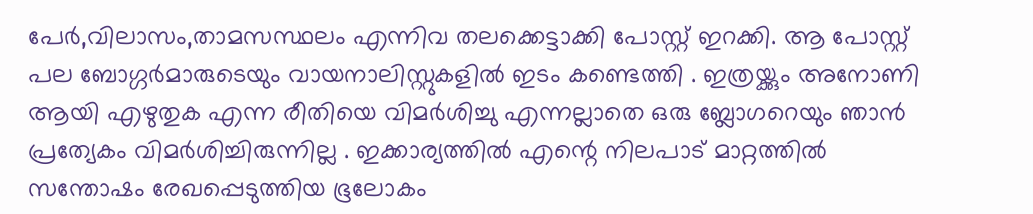പേര്‍,വിലാസം,താമസസ്ഥലം എന്നിവ തലക്കെട്ടാക്കി പോസ്റ്റ് ഇറക്കി. ആ പോസ്റ്റ് പല ബോഗ്ഗര്‍മാരുടെയും വായനാലിസ്റ്റുകളില്‍ ഇടം കണ്ടെത്തി . ഇത്രയ്ക്കും അനോണി ആയി എഴുതുക എന്ന രീതിയെ വിമര്‍ശിച്ചു എന്നല്ലാതെ ഒരു ബ്ലോഗറെയും ഞാന്‍ പ്രത്യേകം വിമര്‍ശിച്ചിരുന്നില്ല . ഇക്കാര്യത്തില്‍ എന്റെ നിലപാട് മാറ്റത്തില്‍ സന്തോഷം രേഖപ്പെടുത്തിയ ഭൂലോകം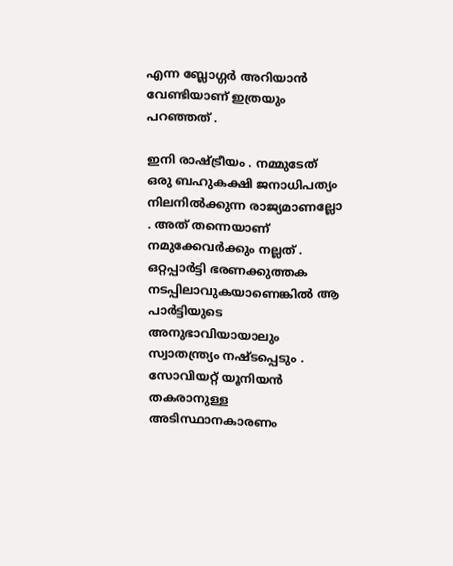എന്ന ബ്ലോഗ്ഗര്‍ അറിയാന്‍ വേണ്ടിയാണ് ഇത്രയും പറഞ്ഞത് .

ഇനി രാഷ്ട്രീയം . നമ്മുടേത് ഒരു ബഹുകക്ഷി ജനാധിപത്യം നിലനില്‍ക്കുന്ന രാജ്യമാണല്ലോ . അത് തന്നെയാണ് നമുക്കേവര്‍ക്കും നല്ലത് . ഒറ്റപ്പാര്‍ട്ടി ഭരണക്കുത്തക നടപ്പിലാവുകയാണെങ്കില്‍ ആ പാര്‍ട്ടിയുടെ അനുഭാവിയായാലും സ്വാതന്ത്ര്യം നഷ്ടപ്പെടും . സോവിയറ്റ് യൂനിയന്‍ തകരാനുള്ള അടിസ്ഥാനകാരണം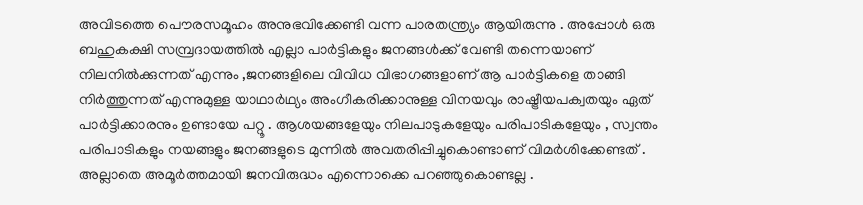അവിടത്തെ പൌരസമൂഹം അനുഭവിക്കേണ്ടി വന്ന പാരതന്ത്ര്യം ആയിരുന്നു . അപ്പോള്‍ ഒരു ബഹുകക്ഷി സമ്പ്രദായത്തില്‍ എല്ലാ പാര്‍ട്ടികളും ജനങ്ങള്‍ക്ക് വേണ്ടി തന്നെയാണ് നിലനില്‍ക്കുന്നത് എന്നും ,ജനങ്ങളിലെ വിവിധ വിഭാഗങ്ങളാണ് ആ പാര്‍ട്ടികളെ താങ്ങി നിര്‍ത്തുന്നത് എന്നുമുള്ള യാഥാര്‍ഥ്യം അംഗീകരിക്കാനുള്ള വിനയവും രാഷ്ട്രീയപക്വതയും ഏത് പാര്‍ട്ടിക്കാരനും ഉണ്ടായേ പറ്റൂ . ആശയങ്ങളേയും നിലപാടുകളേയും പരിപാടികളേയും , സ്വന്തം പരിപാടികളും നയങ്ങളും ജനങ്ങളുടെ മുന്നില്‍ അവതരിപ്പിച്ചുകൊണ്ടാണ് വിമര്‍ശിക്കേണ്ടത് . അല്ലാതെ അമൂര്‍ത്തമായി ജനവിരുദ്ധം എന്നൊക്കെ പറഞ്ഞുകൊണ്ടല്ല .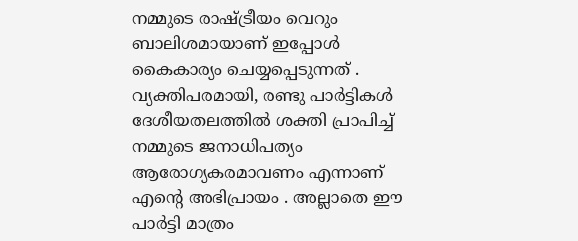നമ്മുടെ രാഷ്ട്രീയം വെറും ബാലിശമായാണ് ഇപ്പോള്‍ കൈകാര്യം ചെയ്യപ്പെടുന്നത് . വ്യക്തിപരമായി, രണ്ടു പാര്‍ട്ടികള്‍ ദേശീയതലത്തില്‍ ശക്തി പ്രാപിച്ച് നമ്മുടെ ജനാധിപത്യം ആരോഗ്യകരമാവണം എന്നാണ് എന്റെ അഭിപ്രായം . അല്ലാതെ ഈ പാ‍ര്‍ട്ടി മാത്രം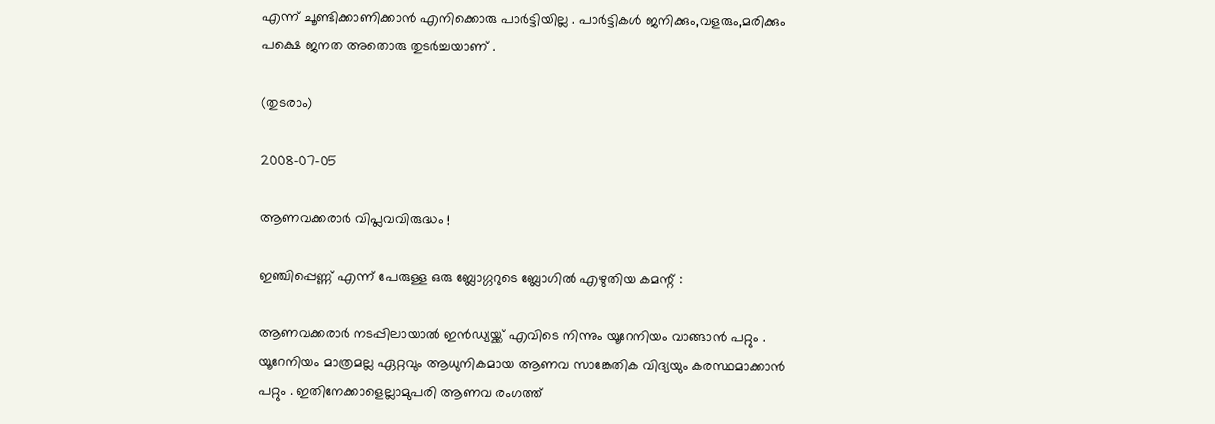എന്ന് ചൂണ്ടിക്കാണിക്കാന്‍ എനിക്കൊരു പാര്‍ട്ടിയില്ല . പാ‍ര്‍ട്ടികള്‍ ജനിക്കും,വളരും,മരിക്കും പക്ഷെ ജനത അതൊരു തുടര്‍ച്ചയാണ് .

(തുടരാം)

2008-07-05

ആണവക്കരാര്‍ വിപ്ലവവിരുദ്ധം !

ഇഞ്ചിപ്പെണ്ണ് എന്ന് പേരുള്ള ഒരു ബ്ലോഗ്ഗറുടെ ബ്ലോഗില്‍ എഴുതിയ കമന്റ് :

ആണവക്കരാര്‍ നടപ്പിലായാല്‍ ഇന്‍ഡ്യയ്ക്ക് എവിടെ നിന്നും യൂറേനിയം വാങ്ങാന്‍ പറ്റും . യൂറേനിയം മാത്രമല്ല ഏറ്റവും ആധുനികമായ ആണവ സാങ്കേതിക വിദ്യയും കരസ്ഥമാക്കാന്‍ പറ്റും . ഇതിനേക്കാളെല്ലാമുപരി ആണവ രംഗത്ത്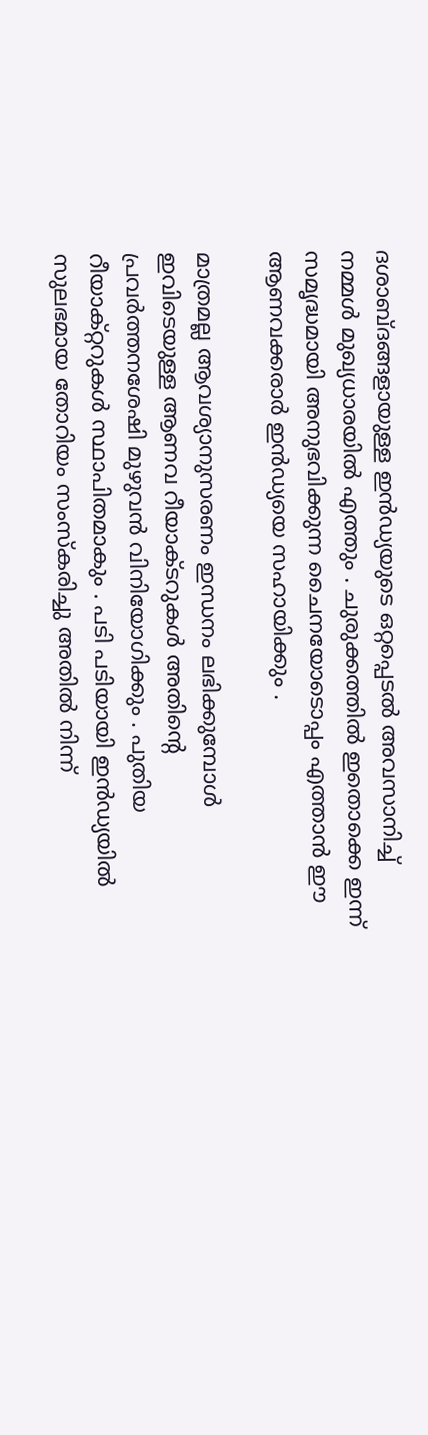ദശാബ്ദങ്ങളായുള്ള ഇന്‍ഡ്യയുടെ ഒറ്റപ്പെടല്‍ അവസാനിച്ച് നമ്മള്‍ മുഖ്യധാരയില്‍ എത്തും . ചുരുക്കത്തില്‍ ഇതൊക്കെ ഇന്ന് സമൃദ്ധമായി അനുഭവിക്കുന്ന ചൈനയോടൊപ്പം എത്താന്‍ ഈ ആണവക്കരാര്‍ ഇന്‍ഡ്യയെ സഹായിക്കും .

മാത്രമല്ല ആവശ്യാനുസരണം ഇന്ധനം ലഭിക്കുമ്പോള്‍ ഇവിടെയുള്ള ആണവ റീയാക്ടറുകള്‍ അതിന്റെ പ്രവര്‍ത്തനശേഷി മുഴുവന്‍ വിനിയോഗിക്കും . പുതിയ റീയാക്റ്ററുകള്‍ സ്ഥാപിതമാകും . പടി പടിയായി ഇന്‍ഡ്യയില്‍ സുലഭമായ തോറിയം സംസ്കരിച്ചു അതില്‍ നിന്ന്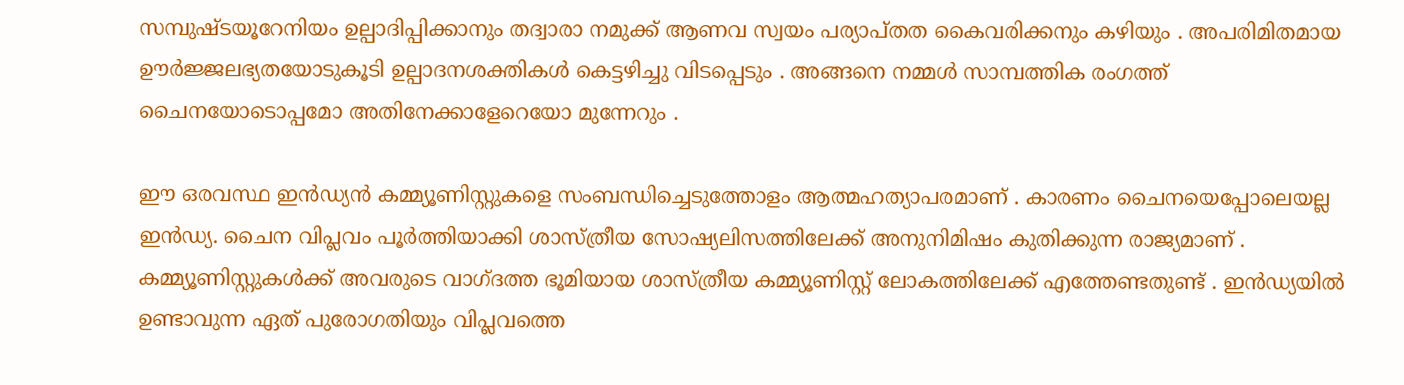സമ്പുഷ്ടയൂറേനിയം ഉല്പാദിപ്പിക്കാനും തദ്വാരാ നമുക്ക് ആണവ സ്വയം പര്യാപ്തത കൈവരിക്കനും കഴിയും . അപരിമിതമായ ഊര്‍ജ്ജലഭ്യതയോടുകൂടി ഉല്പാദനശക്തികള്‍ കെട്ടഴിച്ചു വിടപ്പെടും . അങ്ങനെ നമ്മള്‍ സാമ്പത്തിക രംഗത്ത് ചൈനയോടൊപ്പമോ അതിനേക്കാളേറെയോ മുന്നേറും .

ഈ ഒരവസ്ഥ ഇന്‍ഡ്യന്‍ കമ്മ്യൂണിസ്റ്റുകളെ സംബന്ധിച്ചെടുത്തോളം ആത്മഹത്യാപരമാണ് . കാരണം ചൈനയെപ്പോലെയല്ല ഇന്‍ഡ്യ. ചൈന വിപ്ലവം പൂര്‍ത്തിയാക്കി ശാസ്ത്രീയ സോഷ്യലിസത്തിലേക്ക് അനുനിമിഷം കുതിക്കുന്ന രാജ്യമാണ് . കമ്മ്യൂണിസ്റ്റുകള്‍ക്ക് അവരുടെ വാഗ്ദത്ത ഭൂമിയായ ശാസ്ത്രീയ കമ്മ്യൂണിസ്റ്റ് ലോകത്തിലേക്ക് എത്തേണ്ടതുണ്ട് . ഇന്‍ഡ്യയില്‍ ഉണ്ടാവുന്ന ഏത് പുരോഗതിയും വിപ്ലവത്തെ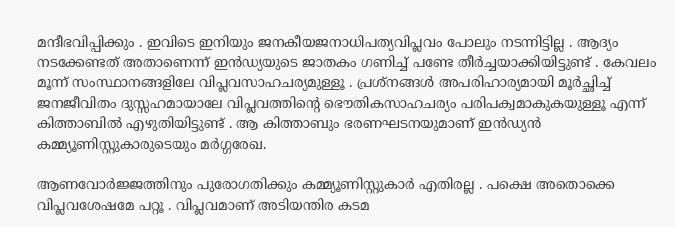മന്ദീഭവിപ്പിക്കും . ഇവിടെ ഇനിയും ജനകീയജനാധിപത്യവിപ്ലവം പോലും നടന്നിട്ടില്ല . ആദ്യം നടക്കേണ്ടത് അതാണെന്ന് ഇന്‍ഡ്യയുടെ ജാതകം ഗണിച്ച് പണ്ടേ തീര്‍ച്ചയാക്കിയിട്ടുണ്ട് . കേവലം മൂന്ന് സംസ്ഥാനങ്ങളിലേ വിപ്ലവസാഹചര്യമുള്ളൂ . പ്രശ്നങ്ങള്‍ അപരിഹാര്യമായി മൂര്‍ച്ഛിച്ച് ജനജീവിതം ദുസ്സഹമായാലേ വിപ്ലവത്തിന്റെ ഭൌതികസാഹചര്യം പരിപക്വമാകുകയുള്ളൂ എന്ന് കിത്താബില്‍ എഴുതിയിട്ടുണ്ട് . ആ കിത്താബും ഭരണഘടനയുമാണ് ഇന്‍ഡ്യന്‍ കമ്മ്യൂണിസ്റ്റുകാരുടെയും മര്‍ഗ്ഗരേഖ.

ആണവോര്‍ജ്ജത്തിനും പുരോഗതിക്കും കമ്മ്യൂണിസ്റ്റുകാര്‍ എതിരല്ല . പക്ഷെ അതൊക്കെ വിപ്ലവശേഷമേ പറ്റൂ . വിപ്ലവമാണ് അടിയന്തിര കടമ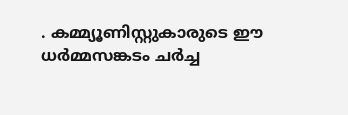. കമ്മ്യൂണിസ്റ്റുകാരുടെ ഈ ധര്‍മ്മസങ്കടം ചര്‍ച്ച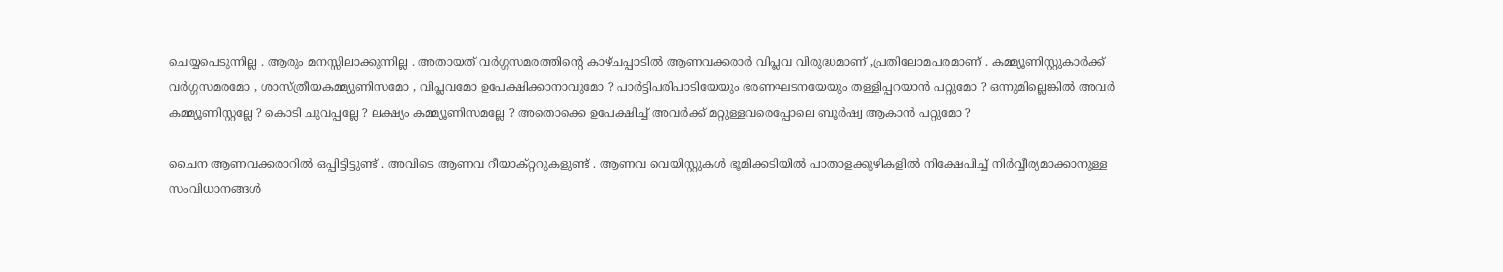ചെയ്യപെടുന്നില്ല . ആരും മനസ്സിലാക്കുന്നില്ല . അതായത് വര്‍ഗ്ഗസമരത്തിന്റെ കാഴ്ചപ്പാടില്‍ ആണവക്കരാര്‍ വിപ്ലവ വിരുദ്ധമാണ് ,പ്രതിലോമപരമാണ് . കമ്മ്യൂണിസ്റ്റുകാര്‍ക്ക് വര്‍ഗ്ഗസമരമോ , ശാസ്ത്രീയകമ്മ്യുണിസമോ , വിപ്ലവമോ ഉപേക്ഷിക്കാനാവുമോ ? പാര്‍ട്ടിപരിപാടിയേയും ഭരണഘടനയേയും തള്ളിപ്പറയാന്‍ പറ്റുമോ ? ഒന്നുമില്ലെങ്കില്‍ അവര്‍ കമ്മ്യൂണിസ്റ്റല്ലേ ? കൊടി ചുവപ്പല്ലേ ? ലക്ഷ്യം കമ്മ്യൂണിസമല്ലേ ? അതൊക്കെ ഉപേക്ഷിച്ച് അവര്‍ക്ക് മറ്റുള്ളവരെപ്പോലെ ബൂര്‍ഷ്വ ആകാന്‍ പറ്റുമോ ?

ചൈന ആണവക്കരാറില്‍ ഒപ്പിട്ടിട്ടുണ്ട് . അവിടെ ആണവ റീയാക്റ്ററുകളുണ്ട് . ആണവ വെയിസ്റ്റുകള്‍ ഭൂമിക്കടിയില്‍ പാതാളക്കുഴികളില്‍ നിക്ഷേപിച്ച് നിര്‍വ്വീര്യമാക്കാനുള്ള സംവിധാനങ്ങള്‍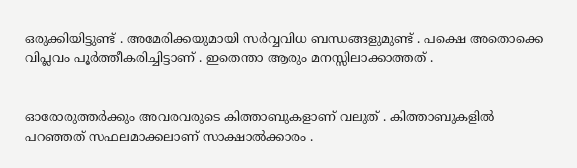ഒരുക്കിയിട്ടുണ്ട് . അമേരിക്കയുമായി സര്‍വ്വവിധ ബന്ധങ്ങളുമുണ്ട് . പക്ഷെ അതൊക്കെ വിപ്ലവം പൂര്‍ത്തീകരിച്ചിട്ടാണ് . ഇതെന്താ ആരും മനസ്സിലാക്കാത്തത് .


ഓരോരുത്തര്‍ക്കും അവരവരുടെ കിത്താബുകളാണ് വലുത് . കിത്താബുകളില്‍ പറഞ്ഞത് സഫലമാക്കലാ‍ണ് സാക്ഷാല്‍ക്കാരം .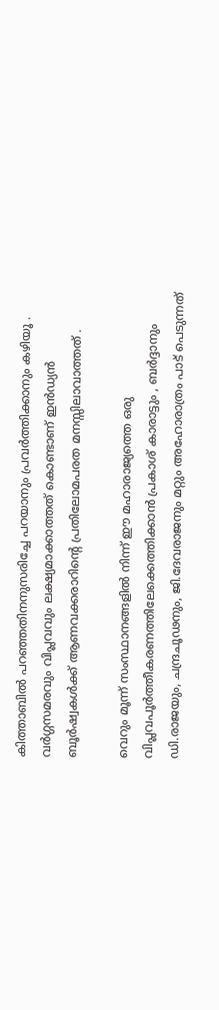കിത്താബില്‍ പറഞ്ഞതിനനുസരിച്ചേ പറയാനും പ്രവര്‍ത്തിക്കാനും കഴിയൂ . വര്‍ഗ്ഗസമരവും വിപ്ലവവും ലക്ഷ്യമാക്കാത്തത് കൊണ്ടാണ് ഇന്‍ഡ്യന്‍ ബൂര്‍ഷ്വകള്‍ക്ക് ആണവക്കരാറിന്റെ പ്രതിലോമപരത മനസ്സിലാവാത്തത് .

വെറും മൂന്ന് സംസ്ഥാനങ്ങളില്‍ നിന്ന് ഈ മഹാരാജ്യത്തെ ഒരു വിപ്ലവപൂര്‍ത്തീകരണത്തിലേക്കെത്തിക്കാന്‍ പ്രകാശ് കാരാട്ടും , ബര്‍ദ്ദാനും ഡി.രാജയും, ചന്ദ്രചൂഢനും, ജി.ദേവരാജനും മറ്റും അഹോരാത്രം പാട് പെടുന്നത്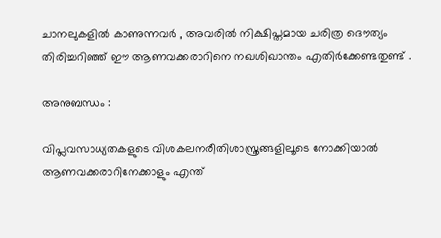ചാനലുകളില്‍ കാണുന്നവര്‍ , അവരില്‍ നിക്ഷിപ്തമായ ചരിത്ര ദൌത്യം തിരിച്ചറിഞ്ഞ് ഈ ആണവക്കരാറിനെ നഖശിഖാന്തം എതിര്‍ക്കേണ്ടതുണ്ട് .

അനുബന്ധം :

വിപ്ലവസാധ്യതകളുടെ വിശകലനരീതിശാസ്ത്രങ്ങളിലൂടെ നോക്കിയാല്‍ ആണവക്കരാറിനേക്കാളും എന്ത്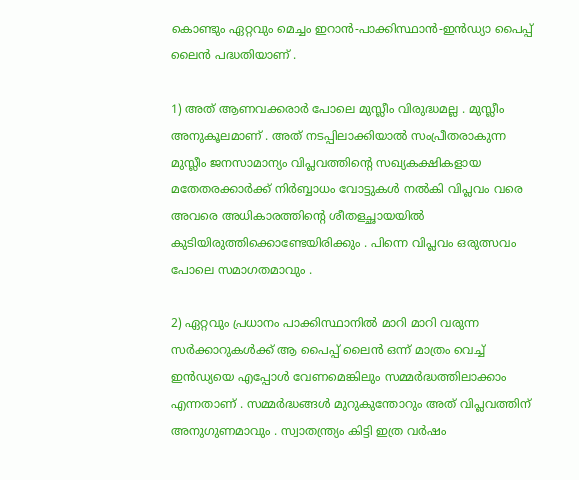കൊണ്ടും ഏറ്റവും മെച്ചം ഇറാന്‍-പാക്കിസ്ഥാന്‍-ഇന്‍ഡ്യാ പൈപ്പ് ലൈന്‍ പദ്ധതിയാണ് .

1) അത് ആണവക്കരാര്‍ പോലെ മുസ്ലീം വിരുദ്ധമല്ല . മുസ്ലീം അനുകൂലമാണ് . അത് നടപ്പിലാക്കിയാല്‍ സം‌പ്രീതരാകുന്ന മുസ്ലീം ജനസാമാന്യം വിപ്ലവത്തിന്റെ സഖ്യകക്ഷികളായ മതേതരക്കാര്‍ക്ക് നിര്‍ബ്ബാധം വോട്ടുകള്‍ നല്‍കി വിപ്ലവം വരെ അവരെ അധികാരത്തിന്റെ ശീതളച്ഛായയില്‍ കുടിയിരുത്തിക്കൊണ്ടേയിരിക്കും . പിന്നെ വിപ്ലവം ഒരുത്സവം പോലെ സമാഗതമാവും .

2) ഏറ്റവും പ്രധാനം പാക്കിസ്ഥാനില്‍ മാറി മാറി വരുന്ന സര്‍ക്കാറുകള്‍ക്ക് ആ പൈപ്പ് ലൈന്‍ ഒന്ന് മാ‍ത്രം വെച്ച് ഇന്‍ഡ്യയെ എപ്പോള്‍ വേണമെങ്കിലും സമ്മര്‍ദ്ധത്തിലാക്കാം എന്നതാണ് . സമ്മര്‍ദ്ധങ്ങള്‍ മുറുകുന്തോറും അത് വിപ്ലവത്തിന് അനുഗുണമാവും . സ്വാതന്ത്ര്യം കിട്ടി ഇത്ര വര്‍ഷം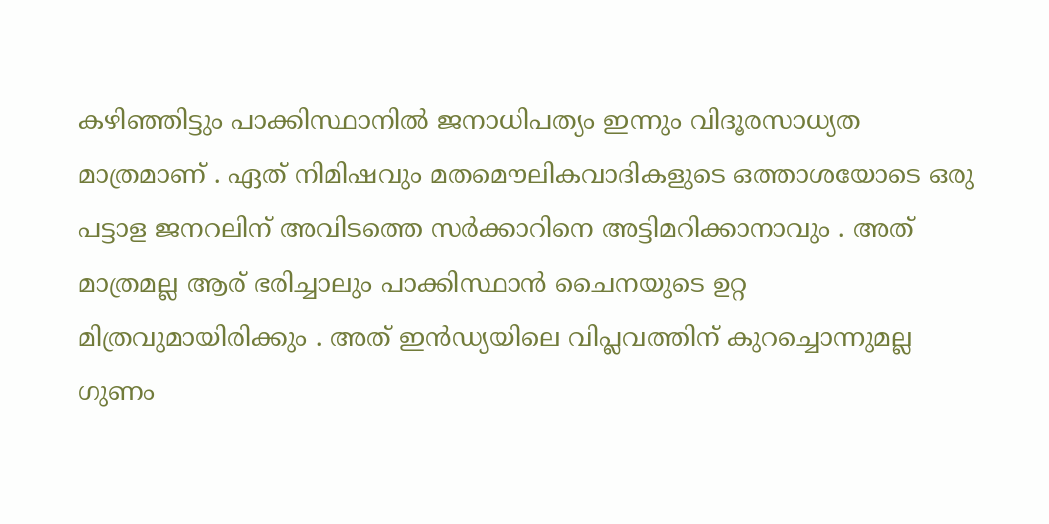കഴിഞ്ഞിട്ടും പാക്കിസ്ഥാനില്‍ ജനാധിപത്യം ഇന്നും വിദൂരസാധ്യത മാത്രമാണ് . ഏത് നിമിഷവും മതമൌലികവാദികളുടെ ഒത്താശയോടെ ഒരു പട്ടാള ജനറലിന് അവിടത്തെ സര്‍ക്കാറിനെ അട്ടിമറിക്കാനാവും . അത് മാത്രമല്ല ആര് ഭരിച്ചാലും പാക്കിസ്ഥാന്‍ ചൈനയുടെ ഉറ്റ മിത്രവുമായിരിക്കും . അത് ഇന്‍ഡ്യയിലെ വിപ്ലവത്തിന് കുറച്ചൊന്നുമല്ല ഗുണം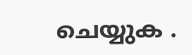ചെയ്യുക .